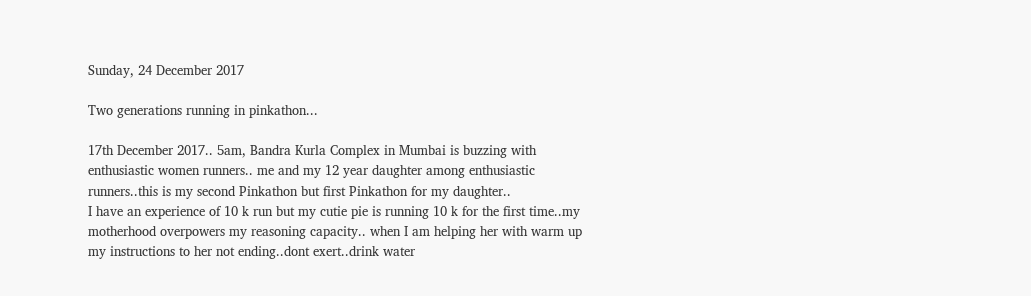Sunday, 24 December 2017

Two generations running in pinkathon...

17th December 2017.. 5am, Bandra Kurla Complex in Mumbai is buzzing with enthusiastic women runners.. me and my 12 year daughter among enthusiastic runners..this is my second Pinkathon but first Pinkathon for my daughter..
I have an experience of 10 k run but my cutie pie is running 10 k for the first time..my motherhood overpowers my reasoning capacity.. when I am helping her with warm up my instructions to her not ending..dont exert..drink water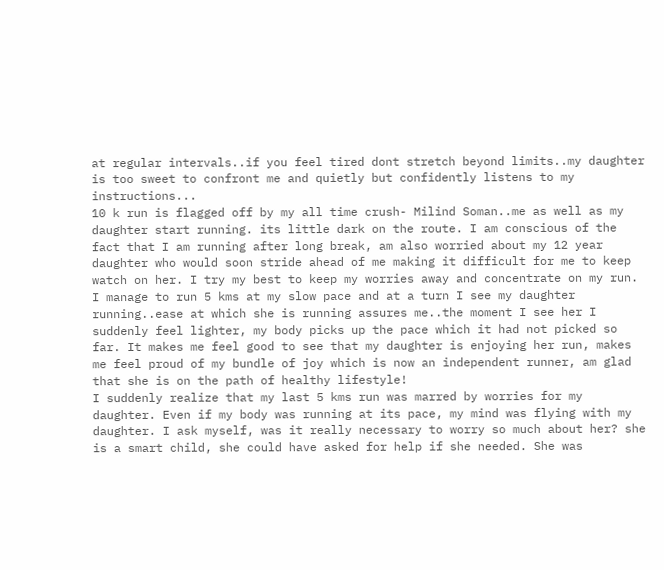at regular intervals..if you feel tired dont stretch beyond limits..my daughter is too sweet to confront me and quietly but confidently listens to my instructions...
10 k run is flagged off by my all time crush- Milind Soman..me as well as my daughter start running. its little dark on the route. I am conscious of the fact that I am running after long break, am also worried about my 12 year daughter who would soon stride ahead of me making it difficult for me to keep watch on her. I try my best to keep my worries away and concentrate on my run.
I manage to run 5 kms at my slow pace and at a turn I see my daughter running..ease at which she is running assures me..the moment I see her I suddenly feel lighter, my body picks up the pace which it had not picked so far. It makes me feel good to see that my daughter is enjoying her run, makes me feel proud of my bundle of joy which is now an independent runner, am glad that she is on the path of healthy lifestyle!
I suddenly realize that my last 5 kms run was marred by worries for my daughter. Even if my body was running at its pace, my mind was flying with my daughter. I ask myself, was it really necessary to worry so much about her? she is a smart child, she could have asked for help if she needed. She was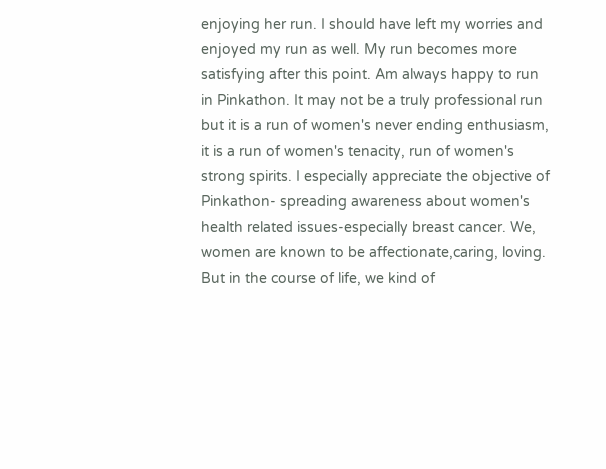enjoying her run. I should have left my worries and enjoyed my run as well. My run becomes more satisfying after this point. Am always happy to run in Pinkathon. It may not be a truly professional run but it is a run of women's never ending enthusiasm, it is a run of women's tenacity, run of women's strong spirits. I especially appreciate the objective of Pinkathon- spreading awareness about women's health related issues-especially breast cancer. We, women are known to be affectionate,caring, loving. But in the course of life, we kind of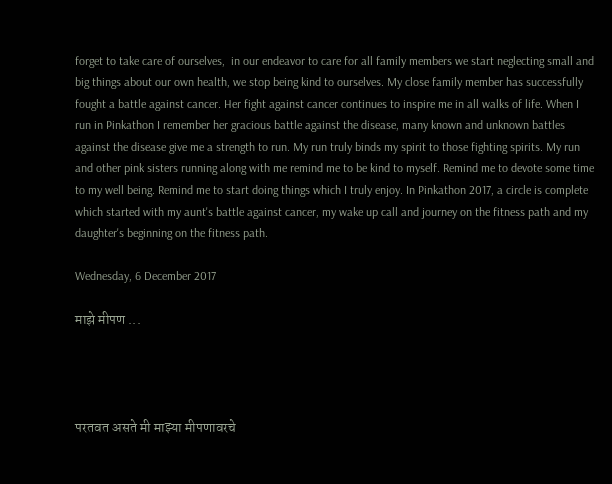forget to take care of ourselves,  in our endeavor to care for all family members we start neglecting small and big things about our own health, we stop being kind to ourselves. My close family member has successfully fought a battle against cancer. Her fight against cancer continues to inspire me in all walks of life. When I run in Pinkathon I remember her gracious battle against the disease, many known and unknown battles against the disease give me a strength to run. My run truly binds my spirit to those fighting spirits. My run and other pink sisters running along with me remind me to be kind to myself. Remind me to devote some time to my well being. Remind me to start doing things which I truly enjoy. In Pinkathon 2017, a circle is complete which started with my aunt's battle against cancer, my wake up call and journey on the fitness path and my daughter's beginning on the fitness path.

Wednesday, 6 December 2017

माझे मीपण ...




परतवत असते मी माझ्या मीपणावरचे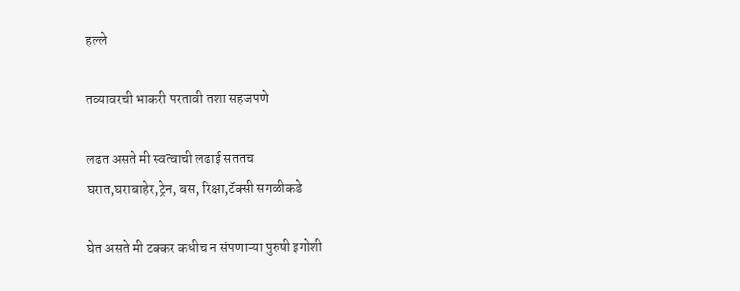हल्ले

तव्यावरची भाकरी परतावी तशा सहजपणे

लढत असते मी स्वत्वाची लढाई सततच
घरात,घराबाहेर,ट्रेन, बस, रिक्षा,टॅक्सी सगळीकडे

घेत असते मी टक्कर कधीच न संपणाऱ्या पुरुषी इगोशी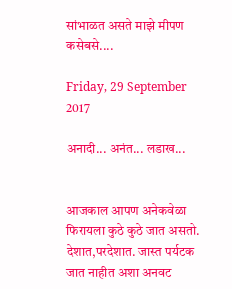सांभाळत असते माझे मीपण कसेबसे....

Friday, 29 September 2017

अनादी... अनंत... लडाख...


आजकाल आपण अनेकवेळा फिरायला कुठे कुठे जात असतो. देशात,परदेशात. जास्त पर्यटक जात नाहीत अशा अनवट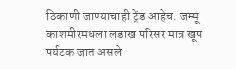ठिकाणी जाण्याचाही ट्रेंड आहेच. जम्मू काशमीरमधला लडाख परिसर मात्र खूप पर्यटक जात असले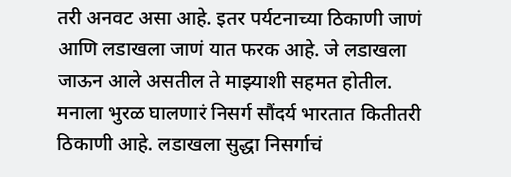तरी अनवट असा आहे. इतर पर्यटनाच्या ठिकाणी जाणं आणि लडाखला जाणं यात फरक आहे. जे लडाखला जाऊन आले असतील ते माझ्याशी सहमत होतील. मनाला भुरळ घालणारं निसर्ग सौंदर्य भारतात कितीतरी ठिकाणी आहे. लडाखला सुद्धा निसर्गाचं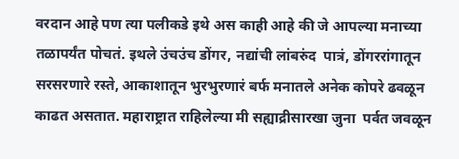वरदान आहे पण त्या पलीकडे इथे अस काही आहे की जे आपल्या मनाच्या तळापर्यंत पोचतं. इथले उंचउंच डोंगर, नद्यांची लांबरुंद  पात्रं, डोंगररांगातून सरसरणारे रस्ते, आकाशातून भुरभुरणारं बर्फ मनातले अनेक कोपरे ढवळून काढत असतात. महाराष्ट्रात राहिलेल्या मी सह्याद्रीसारखा जुना  पर्वत जवळून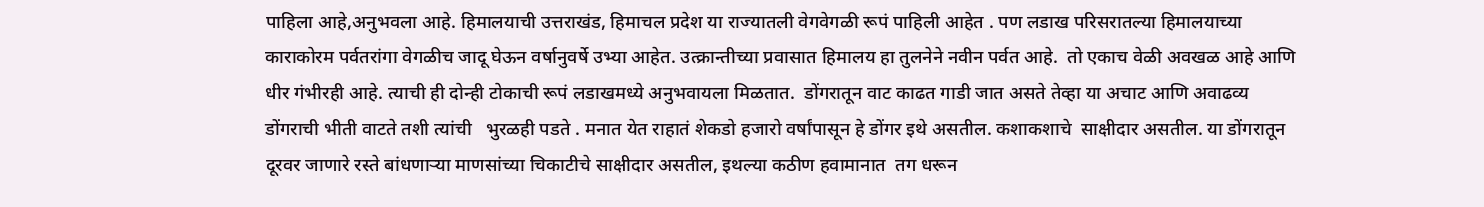पाहिला आहे,अनुभवला आहे. हिमालयाची उत्तराखंड, हिमाचल प्रदेश या राज्यातली वेगवेगळी रूपं पाहिली आहेत . पण लडाख परिसरातल्या हिमालयाच्या काराकोरम पर्वतरांगा वेगळीच जादू घेऊन वर्षानुवर्षे उभ्या आहेत. उत्क्रान्तीच्या प्रवासात हिमालय हा तुलनेने नवीन पर्वत आहे.  तो एकाच वेळी अवखळ आहे आणि  धीर गंभीरही आहे. त्याची ही दोन्ही टोकाची रूपं लडाखमध्ये अनुभवायला मिळतात.  डोंगरातून वाट काढत गाडी जात असते तेव्हा या अचाट आणि अवाढव्य डोंगराची भीती वाटते तशी त्यांची   भुरळही पडते . मनात येत राहातं शेकडो हजारो वर्षांपासून हे डोंगर इथे असतील. कशाकशाचे  साक्षीदार असतील. या डोंगरातून दूरवर जाणारे रस्ते बांधणाऱ्या माणसांच्या चिकाटीचे साक्षीदार असतील, इथल्या कठीण हवामानात  तग धरून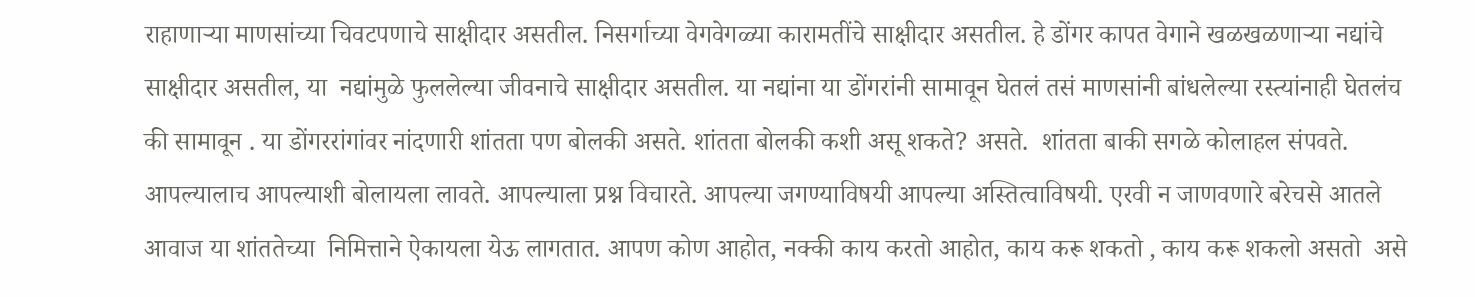राहाणाऱ्या माणसांच्या चिवटपणाचे साक्षीदार असतील. निसर्गाच्या वेगवेगळ्या कारामतींचे साक्षीदार असतील. हे डोंगर कापत वेगाने खळखळणाऱ्या नद्यांचे साक्षीदार असतील, या  नद्यांमुळे फुललेल्या जीवनाचे साक्षीदार असतील. या नद्यांना या डोंगरांनी सामावून घेतलं तसं माणसांनी बांधलेल्या रस्त्यांनाही घेतलंच  की सामावून . या डोंगररांगांवर नांदणारी शांतता पण बोलकी असते. शांतता बोलकी कशी असू शकते? असते.  शांतता बाकी सगळे कोलाहल संपवते. आपल्यालाच आपल्याशी बोलायला लावते. आपल्याला प्रश्न विचारते. आपल्या जगण्याविषयी आपल्या अस्तित्वाविषयी. एरवी न जाणवणारे बरेचसे आतले आवाज या शांततेच्या  निमित्ताने ऐकायला येऊ लागतात. आपण कोण आहोत, नक्की काय करतो आहोत, काय करू शकतो , काय करू शकलो असतो  असे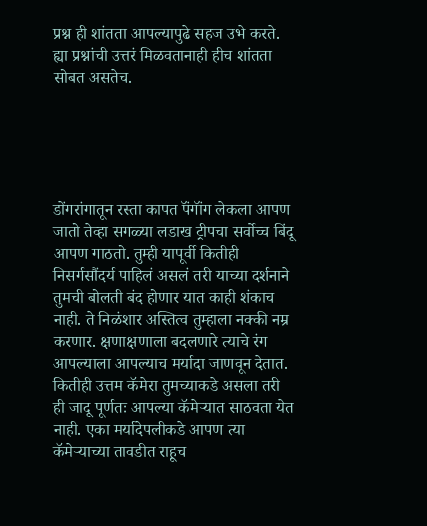प्रश्न ही शांतता आपल्यापुढे सहज उभे करते. ह्या प्रश्नांची उत्तरं मिळवतानाही हीच शांतता सोबत असतेच.





डोंगरांगातून रस्ता कापत पॅंगॉंग लेकला आपण जातो तेव्हा सगळ्या लडाख ट्रीपचा सर्वोच्च बिंदू आपण गाठतो. तुम्ही यापूर्वी कितीही निसर्गसौंदर्य पाहिलं असलं तरी याच्या दर्शनाने तुमची बोलती बंद होणार यात काही शंकाच नाही. ते निळंशार अस्तित्व तुम्हाला नक्की नम्र करणार. क्षणाक्षणाला बदलणारे त्याचे रंग आपल्याला आपल्याच मर्यादा जाणवून देतात. कितीही उत्तम कॅमेरा तुमच्याकडे असला तरी ही जादू पूर्णतः आपल्या कॅमेऱ्यात साठवता येत नाही. एका मर्यादेपलीकडे आपण त्या कॅमेऱ्याच्या तावडीत राहूच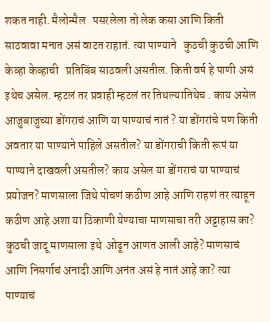शकत नाही. मैलोन्मैल   पसरलेला तो लेक कसा आणि किती साठवावा मनात असं वाटत राहातं. त्या पाण्याने   कुठची कुठची आणि केव्हा केव्हाची   प्रतिबिंब साठवली असतील. किती वर्ष हे पाणी असं इथेच असेल. म्हटलं तर प्रवाही म्हटलं तर तिथल्यातिथेच . काय असेल आजुबाजुच्या डोंगराचं आणि या पाण्याचं नातं ? या डोंगरांचे पण किती अवतार या पाण्याने पाहिले असतील? या डोंगराची किती रूपं या पाण्याने दाखवली असतील? काय असेल या डोंगराचं या पाण्याचं प्रयोजन? माणसाला जिथे पोचणं कठीण आहे आणि राहणं तर त्याहून कठीण आहे अशा या ठिकाणी येण्याचा माणसाचा तरी अट्टाहास का? कुठची जादू माणसाला इथे  ओढून आणत आली आहे? माणसाचं आणि निसर्गाचं अनादी आणि अनंत असं हे नातं आहे का? त्या पाण्याचं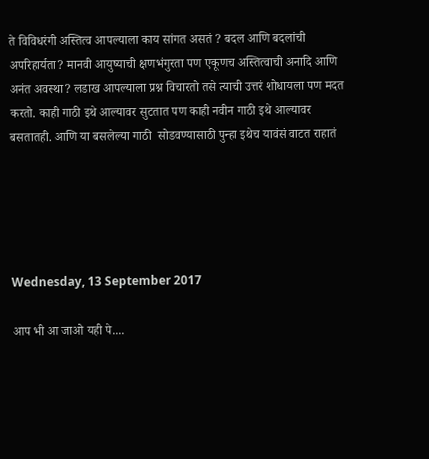ते विविधरंगी अस्तित्व आपल्याला काय सांगत असतं ? बदल आणि बदलांची अपरिहार्यता? मानवी आयुष्याची क्षणभंगुरता पण एकूणच अस्तित्वाची अनादि आणि अनंत अवस्था? लडाख आपल्याला प्रश्न विचारतो तसे त्याची उत्तरं शोधायला पण मदत करतो. काही गाठी इथे आल्यावर सुटतात पण काही नवीन गाठी इथे आल्यावर बसतातही. आणि या बसलेल्या गाठी  सोडवण्यासाठी पुन्हा इथेच यावंसं वाटत राहातं





Wednesday, 13 September 2017

आप भी आ जाओ यही पे....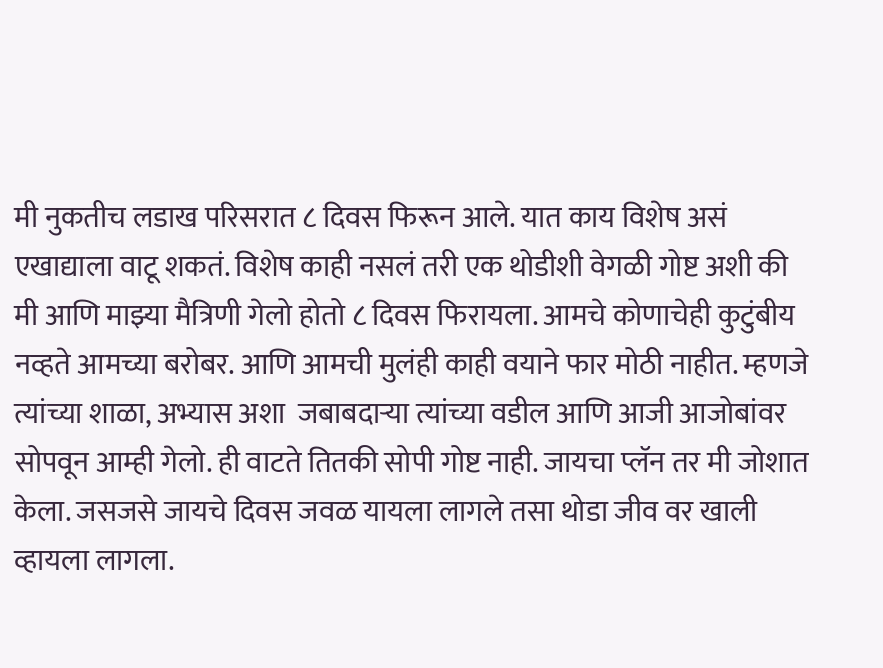मी नुकतीच लडाख परिसरात ८ दिवस फिरून आले. यात काय विशेष असं एखाद्याला वाटू शकतं. विशेष काही नसलं तरी एक थोडीशी वेगळी गोष्ट अशी की मी आणि माझ्या मैत्रिणी गेलो होतो ८ दिवस फिरायला. आमचे कोणाचेही कुटुंबीय नव्हते आमच्या बरोबर. आणि आमची मुलंही काही वयाने फार मोठी नाहीत. म्हणजे त्यांच्या शाळा, अभ्यास अशा  जबाबदाऱ्या त्यांच्या वडील आणि आजी आजोबांवर सोपवून आम्ही गेलो. ही वाटते तितकी सोपी गोष्ट नाही. जायचा प्लॅन तर मी जोशात केला. जसजसे जायचे दिवस जवळ यायला लागले तसा थोडा जीव वर खाली व्हायला लागला.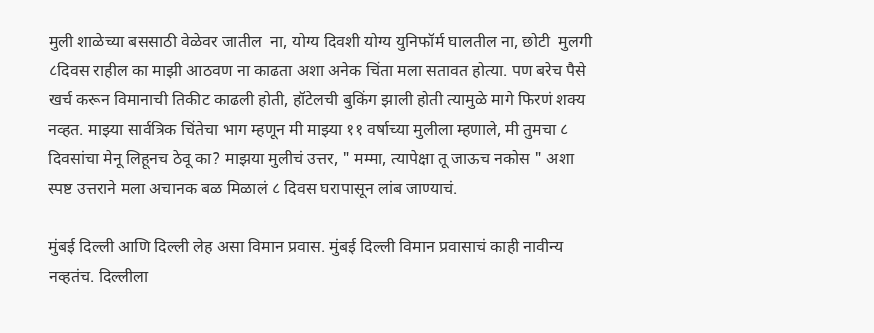मुली शाळेच्या बससाठी वेळेवर जातील  ना, योग्य दिवशी योग्य युनिफॉर्म घालतील ना, छोटी  मुलगी ८दिवस राहील का माझी आठवण ना काढता अशा अनेक चिंता मला सतावत होत्या. पण बरेच पैसे खर्च करून विमानाची तिकीट काढली होती, हॉटेलची बुकिंग झाली होती त्यामुळे मागे फिरणं शक्य नव्हत. माझ्या सार्वत्रिक चिंतेचा भाग म्हणून मी माझ्या ११ वर्षाच्या मुलीला म्हणाले, मी तुमचा ८ दिवसांचा मेनू लिहूनच ठेवू का? माझया मुलीचं उत्तर, " मम्मा, त्यापेक्षा तू जाऊच नकोस " अशा स्पष्ट उत्तराने मला अचानक बळ मिळालं ८ दिवस घरापासून लांब जाण्याचं.

मुंबई दिल्ली आणि दिल्ली लेह असा विमान प्रवास. मुंबई दिल्ली विमान प्रवासाचं काही नावीन्य नव्हतंच. दिल्लीला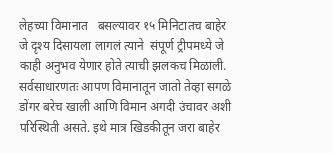लेहच्या विमानात   बसल्यावर १५ मिनिटातच बाहेर जे दृश्य दिसायला लागलं त्याने  संपूर्ण ट्रीपमध्ये जे काही अनुभव येणार होते त्याची झलकच मिळाली. सर्वसाधारणतः आपण विमानातून जातो तेव्हा सगळे डोंगर बरेच खाली आणि विमान अगदी उंचावर अशी परिस्थिती असते. इथे मात्र खिडकीतून जरा बाहेर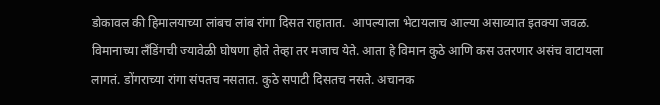डोकावल की हिमालयाच्या लांबच लांब रांगा दिसत राहातात.  आपल्याला भेटायलाच आल्या असाव्यात इतक्या जवळ. विमानाच्या लँडिंगची ज्यावेळी घोषणा होते तेव्हा तर मजाच येते. आता हे विमान कुठे आणि कस उतरणार असंच वाटायला लागतं. डोंगराच्या रांगा संपतच नसतात. कुठे सपाटी दिसतच नसते. अचानक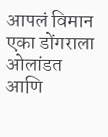आपलं विमान एका डोंगराला ओलांडत आणि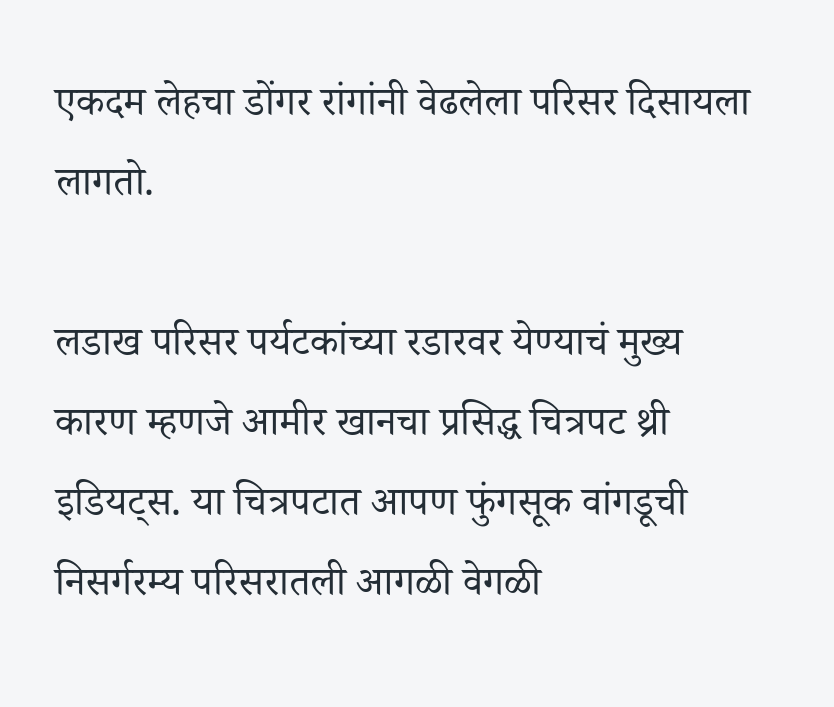एकदम लेहचा डोंगर रांगांनी वेढलेला परिसर दिसायला लागतो.

लडाख परिसर पर्यटकांच्या रडारवर येण्याचं मुख्य कारण म्हणजे आमीर खानचा प्रसिद्ध चित्रपट थ्री इडियट्स. या चित्रपटात आपण फुंगसूक वांगडूची निसर्गरम्य परिसरातली आगळी वेगळी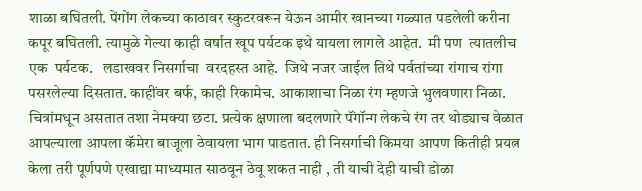शाळा बघितली. पेंगोंग लेकच्या काठावर स्कुटरवरून येऊन आमीर खानच्या गळ्यात पडलेली करीना कपूर बघितली. त्यामुळे गेल्या काही वर्षात खूप पर्यटक इथे यायला लागले आहेत.  मी पण  त्यातलीच एक  पर्यटक.   लडाखवर निसर्गाचा  वरदहस्त आहे.  जिथे नजर जाईल तिथे पर्वतांच्या रांगाच रांगा पसरलेल्या दिसतात. काहींवर बर्फ, काही रिकामेच. आकाशाचा निळा रंग म्हणजे भुलवणारा निळा. चित्रांमधून असतात तशा नेमक्या छटा. प्रत्येक क्षणाला बदलणारे पॅंगॉन्ग लेकचे रंग तर थोड्याच वेळात आपल्याला आपला कॅमेरा बाजूला ठेवायला भाग पाडतात. ही निसर्गाची किमया आपण कितीही प्रयत्न केला तरी पूर्णपणे एखाद्या माध्यमात साठवून ठेवू शकत नाही , ती याची देही याची डोळा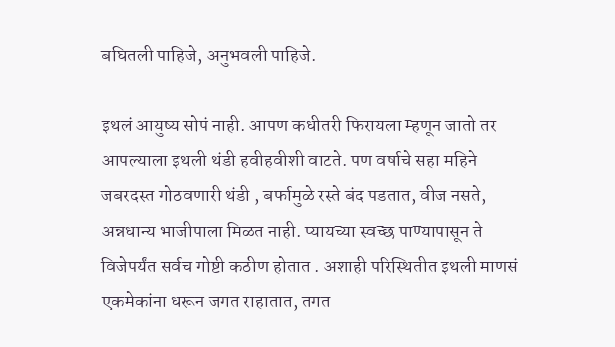बघितली पाहिजे, अनुभवली पाहिजे.

इथलं आयुष्य सोपं नाही. आपण कधीतरी फिरायला म्हणून जातो तर आपल्याला इथली थंडी हवीहवीशी वाटते. पण वर्षाचे सहा महिने जबरदस्त गोठवणारी थंडी , बर्फामुळे रस्ते बंद पडतात, वीज नसते, अन्नधान्य भाजीपाला मिळत नाही. प्यायच्या स्वच्छ पाण्यापासून ते विजेपर्यंत सर्वच गोष्टी कठीण होतात . अशाही परिस्थितीत इथली माणसं एकमेकांना धरून जगत राहातात, तगत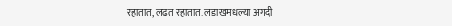रहातात, लढत रहातात. लडाखमधल्या अगदी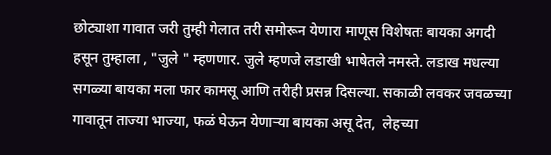छोट्याशा गावात जरी तुम्ही गेलात तरी समोरून येणारा माणूस विशेषतः बायका अगदी हसून तुम्हाला , "जुले " म्हणणार. जुले म्हणजे लडाखी भाषेतले नमस्ते. लडाख मधल्या सगळ्या बायका मला फार कामसू आणि तरीही प्रसन्न दिसल्या. सकाळी लवकर जवळच्या  गावातून ताज्या भाज्या, फळं घेऊन येणाऱ्या बायका असू देत,  लेहच्या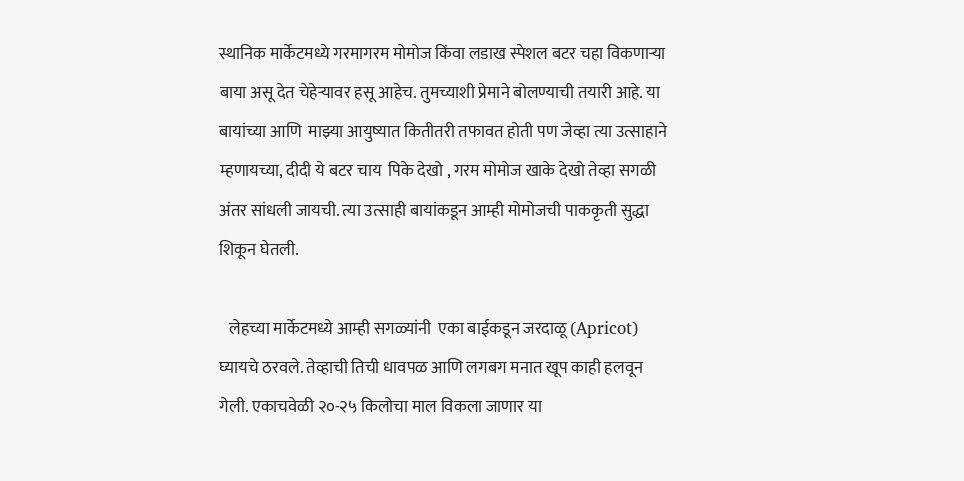स्थानिक मार्केटमध्ये गरमागरम मोमोज किंवा लडाख स्पेशल बटर चहा विकणाऱ्या बाया असू देत चेहेऱ्यावर हसू आहेच. तुमच्याशी प्रेमाने बोलण्याची तयारी आहे. या बायांच्या आणि  माझ्या आयुष्यात कितीतरी तफावत होती पण जेव्हा त्या उत्साहाने म्हणायच्या, दीदी ये बटर चाय  पिके देखो , गरम मोमोज खाके देखो तेव्हा सगळी अंतर सांधली जायची. त्या उत्साही बायांकडून आम्ही मोमोजची पाककृती सुद्धा शिकून घेतली.

   लेहच्या मार्केटमध्ये आम्ही सगळ्यांनी  एका बाईकडून जरदाळू (Apricot) घ्यायचे ठरवले. तेव्हाची तिची धावपळ आणि लगबग मनात खूप काही हलवून गेली. एकाचवेळी २०-२५ किलोचा माल विकला जाणार या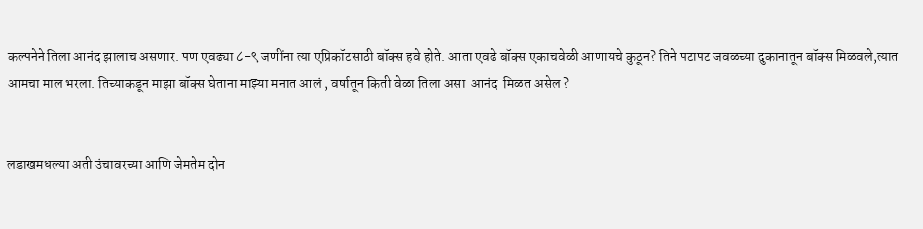कल्पनेने तिला आनंद झालाच असणार. पण एवढ्या ८-९ जणींना त्या एप्रिकॉटसाठी बॉक्स हवे होते. आता एवढे बॉक्स एकाचवेळी आणायचे कुठून? तिने पटापट जवळच्या दुकानातून बॉक्स मिळवले,त्यात आमचा माल भरला. तिच्याकडून माझा बॉक्स घेताना माझ्या मनात आलं , वर्षातून किती वेळा तिला असा  आनंद  मिळत असेल ?


लडाखमधल्या अती उंचावरच्या आणि जेमतेम दोन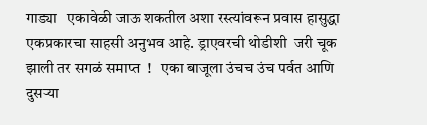गाड्या   एकावेळी जाऊ शकतील अशा रस्त्यांवरून प्रवास हासुद्धा एकप्रकारचा साहसी अनुभव आहे. ड्राएवरची थोडीशी  जरी चूक  झाली तर सगळं समाप्त  !   एका बाजूला उंचच उंच पर्वत आणि दुसऱ्या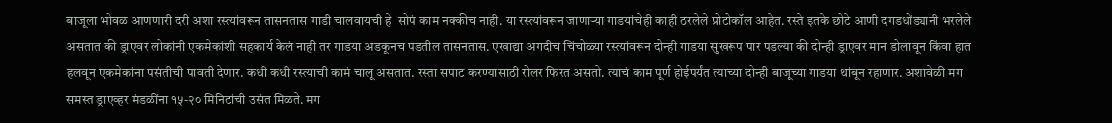बाजूला भोवळ आणणारी दरी अशा रस्त्यांवरून तासनतास गाडी चालवायची हे  सोपं काम नक्कीच नाही. या रस्त्यांवरून जाणाऱ्या गाडयांचेही काही ठरलेले प्रोटोकॉल आहेत. रस्ते इतके छोटे आणी दगडधोंड्यानी भरलेले असतात की ड्राएवर लोकांनी एकमेकांशी सहकार्य केलं नाही तर गाडया अडकूनच पडतील तासनतास. एखाद्या अगदीच चिंचोळ्या रस्त्यांवरून दोन्ही गाडया सुखरूप पार पडल्या की दोन्ही ड्राएवर मान डोलावून किंवा हात हलवून एकमेकांना पसंतीची पावती देणार. कधी कधी रस्त्याची कामं चालू असतात. रस्ता सपाट करण्यासाठी रोलर फिरत असतो. त्याचं काम पूर्ण होईपर्यंत त्याच्या दोन्ही बाजूच्या गाडया थांबून रहाणार. अशावेळी मग समस्त ड्राएव्हर मंडळींना १५-२० मिनिटांची उसंत मिळते. मग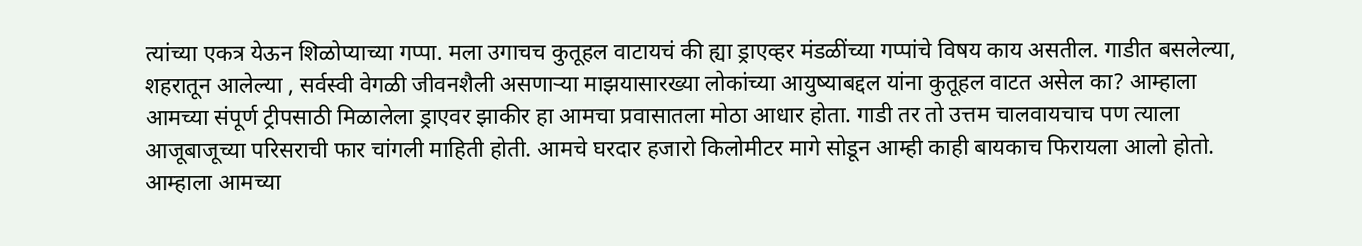त्यांच्या एकत्र येऊन शिळोप्याच्या गप्पा. मला उगाचच कुतूहल वाटायचं की ह्या ड्राएव्हर मंडळींच्या गप्पांचे विषय काय असतील. गाडीत बसलेल्या, शहरातून आलेल्या , सर्वस्वी वेगळी जीवनशैली असणाऱ्या माझयासारख्या लोकांच्या आयुष्याबद्दल यांना कुतूहल वाटत असेल का? आम्हाला आमच्या संपूर्ण ट्रीपसाठी मिळालेला ड्राएवर झाकीर हा आमचा प्रवासातला मोठा आधार होता. गाडी तर तो उत्तम चालवायचाच पण त्याला आजूबाजूच्या परिसराची फार चांगली माहिती होती. आमचे घरदार हजारो किलोमीटर मागे सोडून आम्ही काही बायकाच फिरायला आलो होतो. आम्हाला आमच्या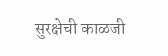सुरक्षेची काळजी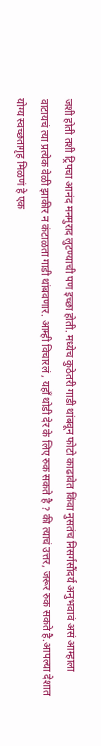जशी होती तशी ट्रिपचा आनंद मनमुराद लुटण्याची पण इच्छा होती. मध्येच कुठेतरी गाडी थांबवून फोटो काढावेत किंवा नुसतंच निसर्गसौंदर्य अनुभवावं असं आम्हाला वाटायचं त्या प्रत्येक वेळी झाकीर न कंटाळता गाडी थांबवणार. आम्ही विचारलं , यहाँ थोडी देर के लिए रुक सकते है ? की त्याचं उत्तर, जरूर रुक सकते है.आपल्या देशात योग्य स्वच्छतागृह मिळणं हे एक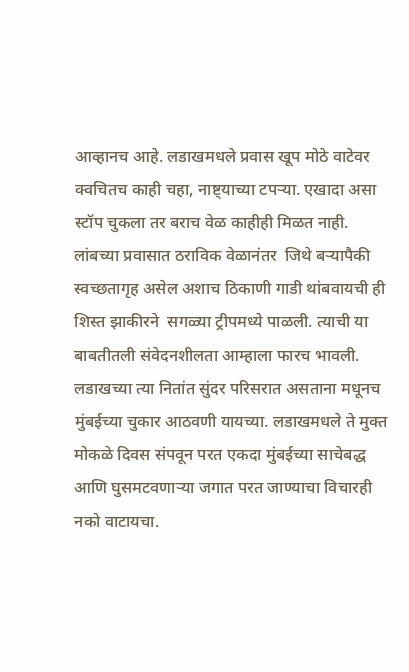आव्हानच आहे. लडाखमधले प्रवास खूप मोठे वाटेवर क्वचितच काही चहा, नाष्ट्याच्या टपऱ्या. एखादा असा स्टॉप चुकला तर बराच वेळ काहीही मिळत नाही. लांबच्या प्रवासात ठराविक वेळानंतर  जिथे बऱ्यापैकी स्वच्छतागृह असेल अशाच ठिकाणी गाडी थांबवायची ही शिस्त झाकीरने  सगळ्या ट्रीपमध्ये पाळली. त्याची या बाबतीतली संवेदनशीलता आम्हाला फारच भावली. लडाखच्या त्या नितांत सुंदर परिसरात असताना मधूनच मुंबईच्या चुकार आठवणी यायच्या. लडाखमधले ते मुक्त मोकळे दिवस संपवून परत एकदा मुंबईच्या साचेबद्ध आणि घुसमटवणाऱ्या जगात परत जाण्याचा विचारही नको वाटायचा.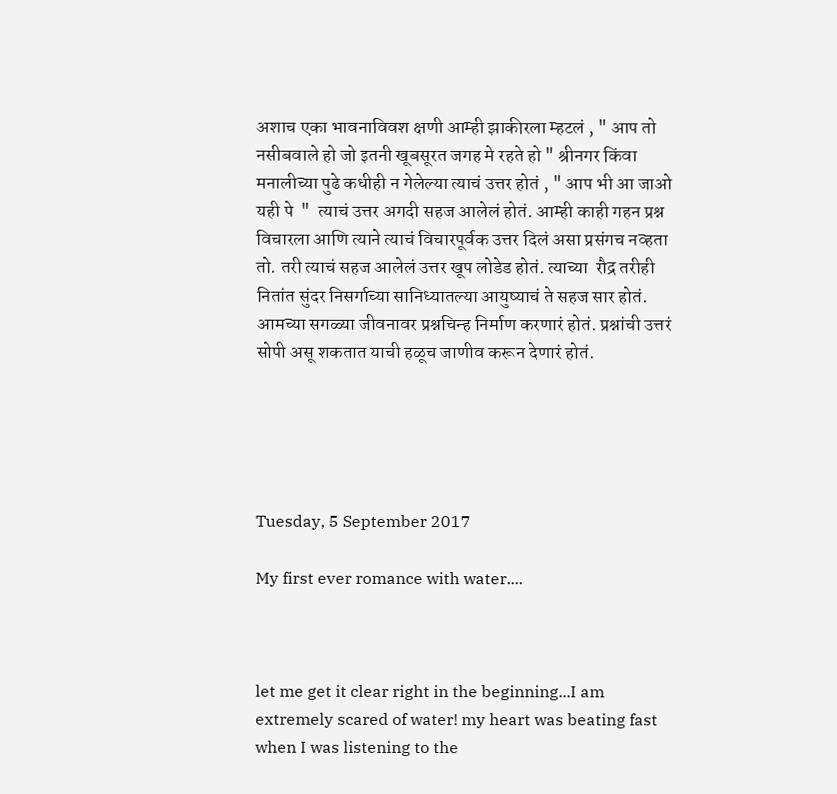अशाच एका भावनाविवश क्षणी आम्ही झाकीरला म्हटलं , " आप तो नसीबवाले हो जो इतनी खूबसूरत जगह मे रहते हो " श्रीनगर किंवा मनालीच्या पुढे कधीही न गेलेल्या त्याचं उत्तर होतं , " आप भी आ जाओ यही पे  "  त्याचं उत्तर अगदी सहज आलेलं होतं. आम्ही काही गहन प्रश्न विचारला आणि त्याने त्याचं विचारपूर्वक उत्तर दिलं असा प्रसंगच नव्हता तो. तरी त्याचं सहज आलेलं उत्तर खूप लोडेड होतं. त्याच्या  रौद्र तरीही नितांत सुंदर निसर्गाच्या सानिध्यातल्या आयुष्याचं ते सहज सार होतं. आमच्या सगळ्या जीवनावर प्रश्नचिन्ह निर्माण करणारं होतं. प्रश्नांची उत्तरं सोपी असू शकतात याची हळूच जाणीव करून देणारं होतं.





Tuesday, 5 September 2017

My first ever romance with water....



let me get it clear right in the beginning...I am extremely scared of water! my heart was beating fast when I was listening to the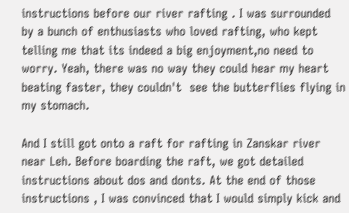instructions before our river rafting . I was surrounded by a bunch of enthusiasts who loved rafting, who kept telling me that its indeed a big enjoyment,no need to worry. Yeah, there was no way they could hear my heart beating faster, they couldn't  see the butterflies flying in my stomach.

And I still got onto a raft for rafting in Zanskar river near Leh. Before boarding the raft, we got detailed instructions about dos and donts. At the end of those instructions , I was convinced that I would simply kick and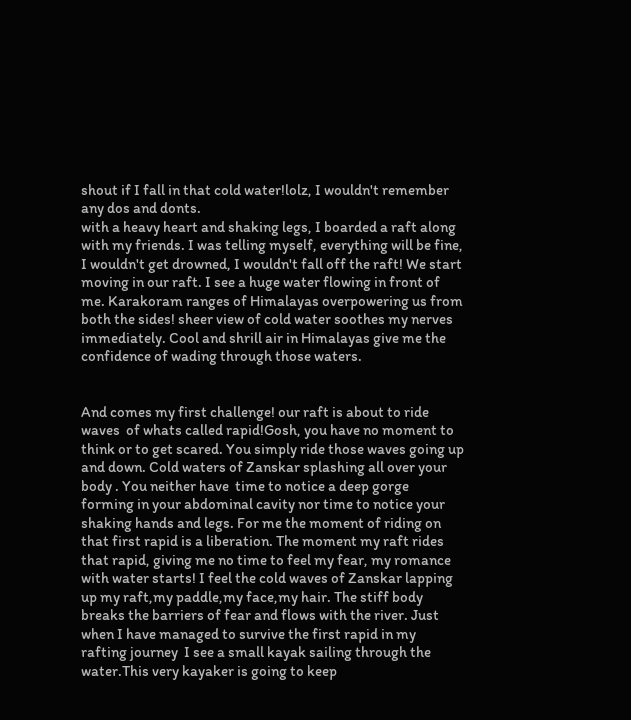shout if I fall in that cold water!lolz, I wouldn't remember any dos and donts.
with a heavy heart and shaking legs, I boarded a raft along with my friends. I was telling myself, everything will be fine, I wouldn't get drowned, I wouldn't fall off the raft! We start moving in our raft. I see a huge water flowing in front of me. Karakoram ranges of Himalayas overpowering us from both the sides! sheer view of cold water soothes my nerves immediately. Cool and shrill air in Himalayas give me the confidence of wading through those waters.


And comes my first challenge! our raft is about to ride waves  of whats called rapid!Gosh, you have no moment to think or to get scared. You simply ride those waves going up and down. Cold waters of Zanskar splashing all over your body . You neither have  time to notice a deep gorge forming in your abdominal cavity nor time to notice your shaking hands and legs. For me the moment of riding on that first rapid is a liberation. The moment my raft rides that rapid, giving me no time to feel my fear, my romance with water starts! I feel the cold waves of Zanskar lapping up my raft,my paddle,my face,my hair. The stiff body breaks the barriers of fear and flows with the river. Just when I have managed to survive the first rapid in my rafting journey  I see a small kayak sailing through the water.This very kayaker is going to keep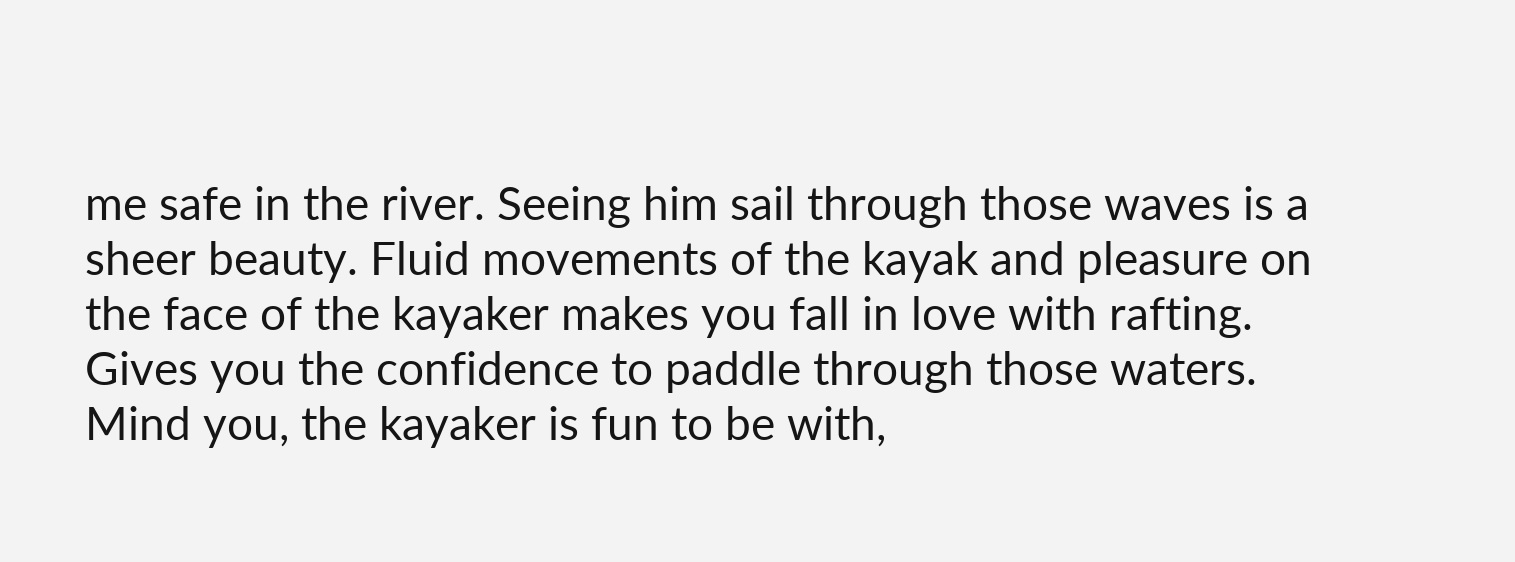me safe in the river. Seeing him sail through those waves is a sheer beauty. Fluid movements of the kayak and pleasure on the face of the kayaker makes you fall in love with rafting. Gives you the confidence to paddle through those waters. Mind you, the kayaker is fun to be with,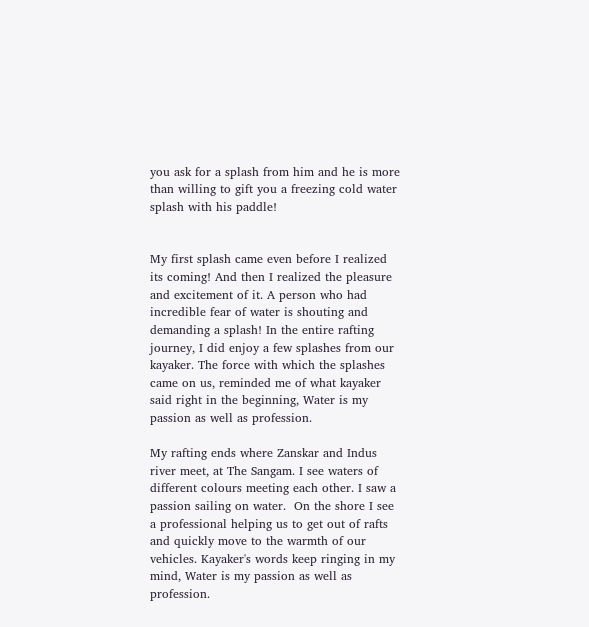you ask for a splash from him and he is more than willing to gift you a freezing cold water splash with his paddle!


My first splash came even before I realized its coming! And then I realized the pleasure and excitement of it. A person who had incredible fear of water is shouting and demanding a splash! In the entire rafting journey, I did enjoy a few splashes from our kayaker. The force with which the splashes came on us, reminded me of what kayaker said right in the beginning, Water is my passion as well as profession.

My rafting ends where Zanskar and Indus river meet, at The Sangam. I see waters of different colours meeting each other. I saw a passion sailing on water.  On the shore I see a professional helping us to get out of rafts and quickly move to the warmth of our vehicles. Kayaker's words keep ringing in my mind, Water is my passion as well as profession.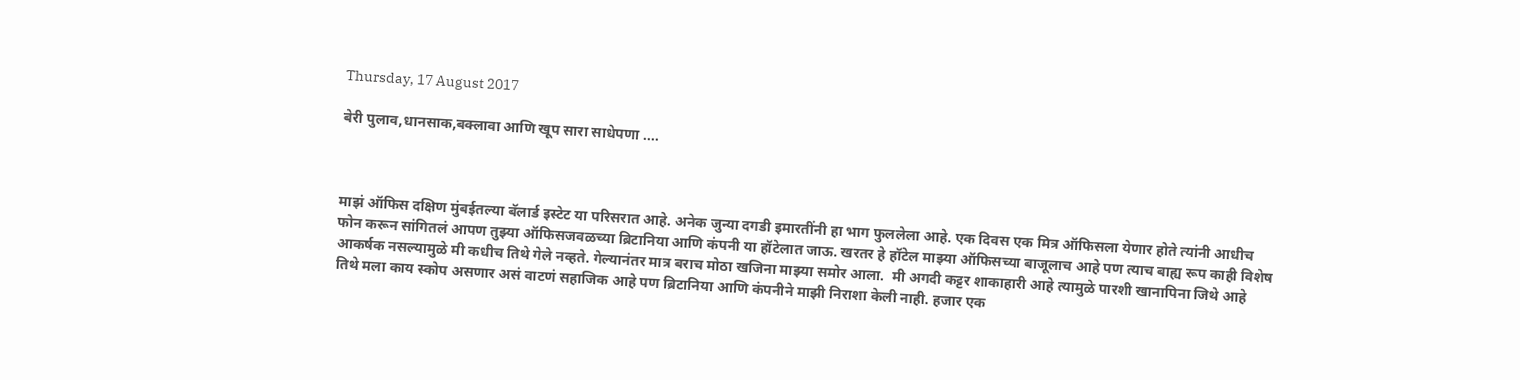Thursday, 17 August 2017

बेरी पुलाव,धानसाक,बक्लावा आणि खूप सारा साधेपणा ....



माझं ऑफिस दक्षिण मुंबईतल्या बॅलार्ड इस्टेट या परिसरात आहे. अनेक जुन्या दगडी इमारतींनी हा भाग फुललेला आहे. एक दिवस एक मित्र ऑफिसला येणार होते त्यांनी आधीच फोन करून सांगितलं आपण तुझ्या ऑफिसजवळच्या ब्रिटानिया आणि कंपनी या हॉटेलात जाऊ. खरतर हे हॉटेल माझ्या ऑफिसच्या बाजूलाच आहे पण त्याच बाह्य रूप काही विशेष आकर्षक नसल्यामुळे मी कधीच तिथे गेले नव्हते. गेल्यानंतर मात्र बराच मोठा खजिना माझ्या समोर आला.  मी अगदी कट्टर शाकाहारी आहे त्यामुळे पारशी खानापिना जिथे आहे तिथे मला काय स्कोप असणार असं वाटणं सहाजिक आहे पण ब्रिटानिया आणि कंपनीने माझी निराशा केली नाही. हजार एक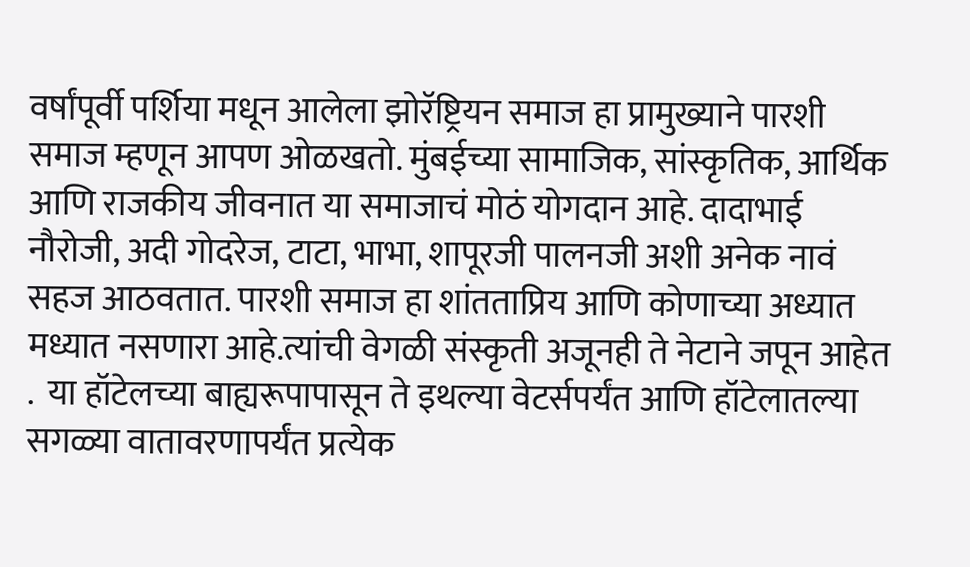वर्षांपूर्वी पर्शिया मधून आलेला झोरॅष्ट्रियन समाज हा प्रामुख्याने पारशी समाज म्हणून आपण ओळखतो. मुंबईच्या सामाजिक, सांस्कृतिक, आर्थिक आणि राजकीय जीवनात या समाजाचं मोठं योगदान आहे. दादाभाई नौरोजी, अदी गोदरेज, टाटा, भाभा, शापूरजी पालनजी अशी अनेक नावं सहज आठवतात. पारशी समाज हा शांतताप्रिय आणि कोणाच्या अध्यात मध्यात नसणारा आहे.त्यांची वेगळी संस्कृती अजूनही ते नेटाने जपून आहेत .  या हॉटेलच्या बाह्यरूपापासून ते इथल्या वेटर्सपर्यंत आणि हॉटेलातल्या सगळ्या वातावरणापर्यंत प्रत्येक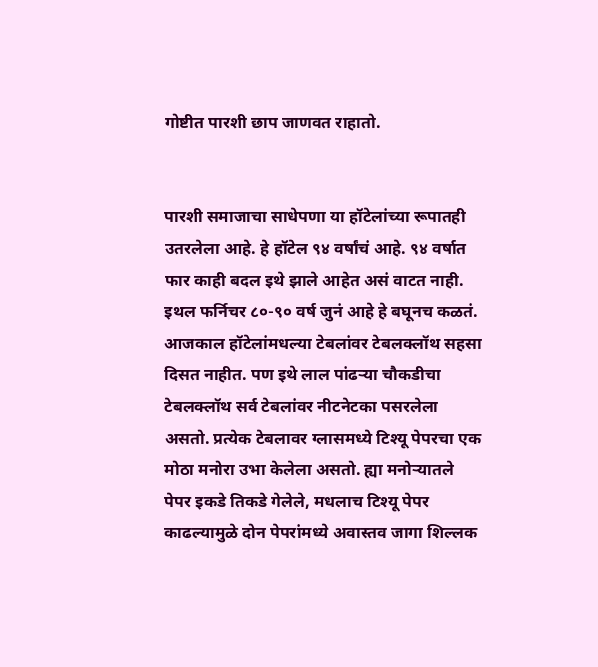गोष्टीत पारशी छाप जाणवत राहातो.


पारशी समाजाचा साधेपणा या हॉटेलांच्या रूपातही उतरलेला आहे. हे हॉटेल ९४ वर्षांचं आहे. ९४ वर्षात फार काही बदल इथे झाले आहेत असं वाटत नाही. इथल फर्निचर ८०-९० वर्ष जुनं आहे हे बघूनच कळतं. आजकाल हॉटेलांमधल्या टेबलांवर टेबलक्लॉथ सहसा दिसत नाहीत. पण इथे लाल पांढऱ्या चौकडीचा टेबलक्लॉथ सर्व टेबलांवर नीटनेटका पसरलेला असतो. प्रत्येक टेबलावर ग्लासमध्ये टिश्यू पेपरचा एक मोठा मनोरा उभा केलेला असतो. ह्या मनोऱ्यातले पेपर इकडे तिकडे गेलेले, मधलाच टिश्यू पेपर काढल्यामुळे दोन पेपरांमध्ये अवास्तव जागा शिल्लक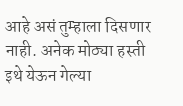आहे असं तुम्हाला दिसणार नाही. अनेक मोठ्या हस्ती इथे येऊन गेल्या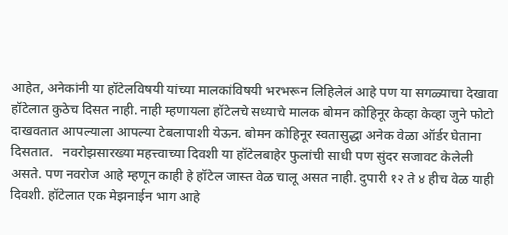आहेत, अनेकांनी या हॉटेलविषयी यांच्या मालकांविषयी भरभरून लिहिलेलं आहे पण या सगळ्याचा देखावा हॉटेलात कुठेच दिसत नाही. नाही म्हणायला हॉटेलचे सध्याचे मालक बोमन कोहिनूर केव्हा केव्हा जुने फोटो दाखवतात आपल्याला आपल्या टेबलापाशी येऊन. बोमन कोहिनूर स्वतासुद्धा अनेक वेळा ऑर्डर घेताना दिसतात.   नवरोझसारख्या महत्त्वाच्या दिवशी या हॉटेलबाहेर फुलांची साधी पण सुंदर सजावट केलेली असते. पण नवरोज आहे म्हणून काही हे हॉटेल जास्त वेळ चालू असत नाही. दुपारी १२ ते ४ हीच वेळ याही दिवशी. हॉटेलात एक मेझनाईन भाग आहे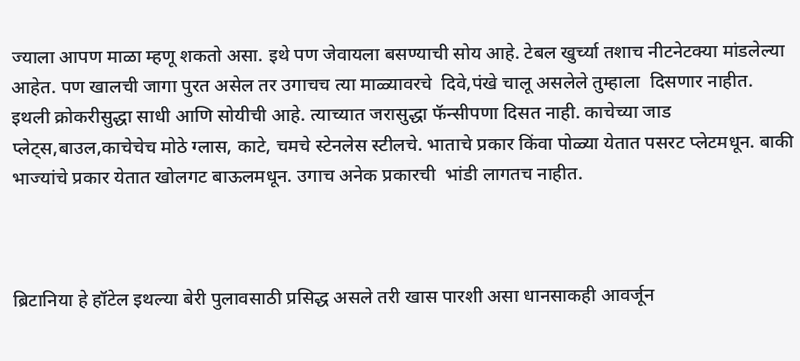ज्याला आपण माळा म्हणू शकतो असा. इथे पण जेवायला बसण्याची सोय आहे. टेबल खुर्च्या तशाच नीटनेटक्या मांडलेल्या आहेत. पण खालची जागा पुरत असेल तर उगाचच त्या माळ्यावरचे  दिवे,पंखे चालू असलेले तुम्हाला  दिसणार नाहीत. इथली क्रोकरीसुद्धा साधी आणि सोयीची आहे. त्याच्यात जरासुद्धा फॅन्सीपणा दिसत नाही. काचेच्या जाड प्लेट्स,बाउल,काचेचेच मोठे ग्लास, काटे, चमचे स्टेनलेस स्टीलचे. भाताचे प्रकार किंवा पोळ्या येतात पसरट प्लेटमधून. बाकी भाज्यांचे प्रकार येतात खोलगट बाऊलमधून. उगाच अनेक प्रकारची  भांडी लागतच नाहीत.



ब्रिटानिया हे हॉटेल इथल्या बेरी पुलावसाठी प्रसिद्ध असले तरी खास पारशी असा धानसाकही आवर्जून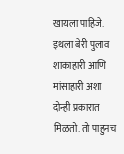खायला पाहिजे. इथला बेरी पुलाव शाकाहारी आणि मांसाहारी अशा दोन्ही प्रकारात मिळतो. तो पाहुनच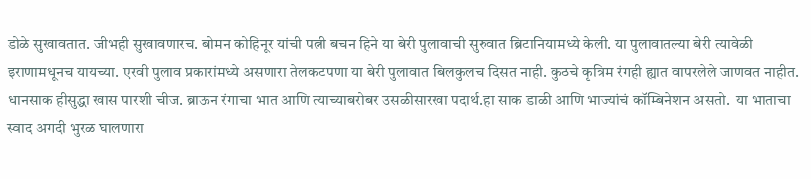डोळे सुखावतात. जीभही सुखावणारच. बोमन कोहिनूर यांची पत्नी बचन हिने या बेरी पुलावाची सुरुवात ब्रिटानियामध्ये केली. या पुलावातल्या बेरी त्यावेळी इराणामधूनच यायच्या. एरवी पुलाव प्रकारांमध्ये असणारा तेलकटपणा या बेरी पुलावात बिलकुलच दिसत नाही. कुठचे कृत्रिम रंगही ह्यात वापरलेले जाणवत नाहीत. धानसाक हीसुद्धा खास पारशी चीज. ब्राऊन रंगाचा भात आणि त्याच्याबरोबर उसळीसारखा पदार्थ.हा साक डाळी आणि भाज्यांचं कॉम्बिनेशन असतो.  या भाताचा स्वाद अगदी भुरळ घालणारा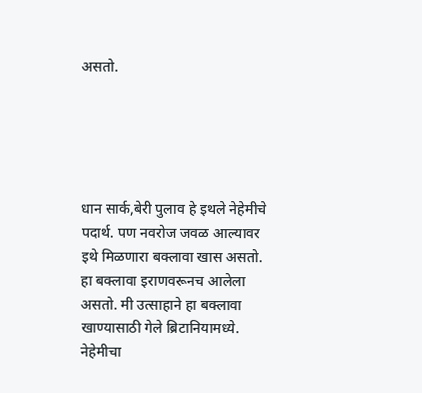असतो.





धान सार्क,बेरी पुलाव हे इथले नेहेमीचे पदार्थ. पण नवरोज जवळ आल्यावर इथे मिळणारा बक्लावा खास असतो. हा बक्लावा इराणवरूनच आलेला असतो. मी उत्साहाने हा बक्लावा खाण्यासाठी गेले ब्रिटानियामध्ये. नेहेमीचा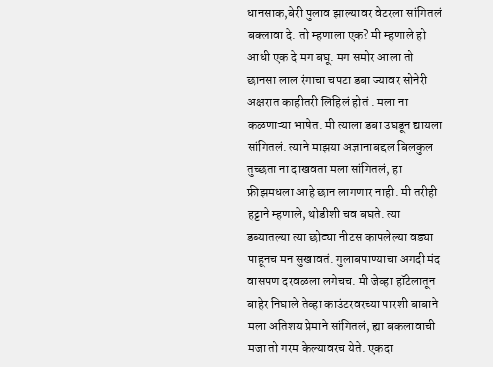धानसाक,बेरी पुलाव झाल्यावर वेटरला सांगितलं बक्लावा दे. तो म्हणाला एक? मी म्हणाले हो आधी एक दे मग बघू. मग समोर आला तो छानसा लाल रंगाचा चपटा डबा ज्यावर सोनेरी अक्षरात काहीतरी लिहिलं होतं . मला ना कळणाऱ्या भाषेत. मी त्याला डबा उघडून द्यायला सांगितलं. त्याने माझया अज्ञानाबद्दल बिलकुल तुच्छता ना दाखवता मला सांगितलं, हा फ्रीझमधला आहे छान लागणार नाही. मी तरीही हट्टाने म्हणाले, थोडीशी चव बघते. त्या डब्यातल्या त्या छोट्या नीटस कापलेल्या वड्या पाहूनच मन सुखावतं. गुलाबपाण्याचा अगदी मंद वासपण दरवळला लगेचच. मी जेव्हा हॉटेलातून बाहेर निघाले तेव्हा काउंटरवरच्या पारशी बाबाने मला अतिशय प्रेमाने सांगितलं, ह्या बकलावाची मजा तो गरम केल्यावरच येते. एकदा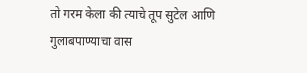तो गरम केला की त्याचे तूप सुटेल आणि गुलाबपाण्याचा वास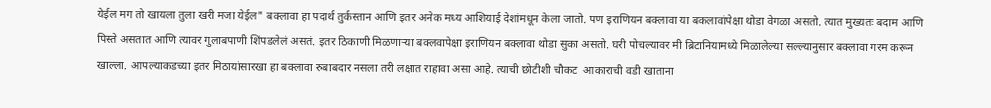येईल मग तो खायला तुला खरी मजा येईल" बक्लावा हा पदार्थ तुर्कस्तान आणि इतर अनेक मध्य आशियाई देशांमधून केला जातो. पण इराणियन बक्लावा या बकलावांपेक्षा थोडा वेगळा असतो. त्यात मुख्यतः बदाम आणि पिस्ते असतात आणि त्यावर गुलाबपाणी शिंपडलेलं असतं. इतर ठिकाणी मिळणाऱ्या बक्लवापेक्षा इराणियन बक्लावा थोडा सुका असतो. घरी पोचल्यावर मी ब्रिटानियामध्ये मिळालेल्या सल्ल्यानुसार बक्लावा गरम करून खाल्ला. आपल्याकडच्या इतर मिठायांसारखा हा बक्लावा रुबाबदार नसला तरी लक्षात राहावा असा आहे. त्याची छोटीशी चौकट  आकाराची वडी खाताना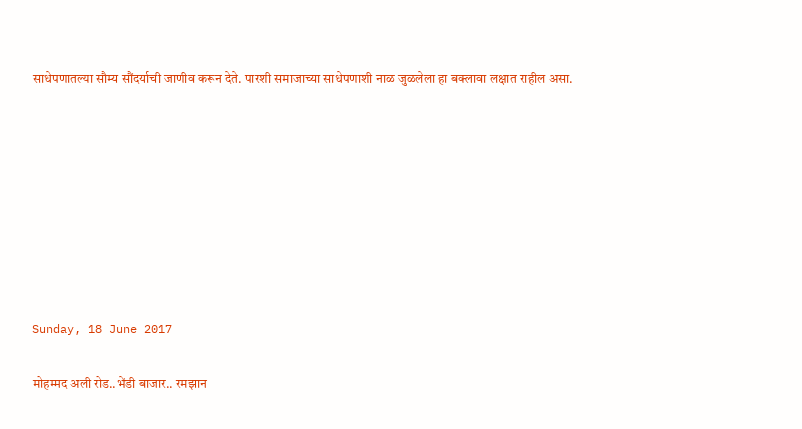साधेपणातल्या सौम्य सौंदर्याची जाणीव करून देते. पारशी समाजाच्या साधेपणाशी नाळ जुळलेला हा बक्लावा लक्षात राहील असा.








Sunday, 18 June 2017

मोहम्मद अली रोड..भेंडी बाजार.. रमझान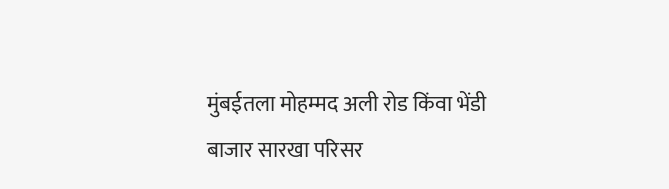मुंबईतला मोहम्मद अली रोड किंवा भेंडी बाजार सारखा परिसर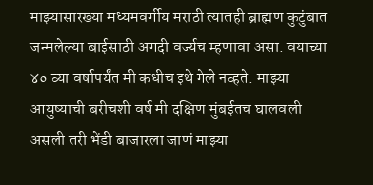माझ्यासारख्या मध्यमवर्गीय मराठी त्यातही ब्राह्मण कुटुंबात जन्मलेल्या बाईसाठी अगदी वर्ज्यच म्हणावा असा. वयाच्या ४० व्या वर्षापर्यंत मी कधीच इथे गेले नव्हते. माझ्या आयुष्याची बरीचशी वर्ष मी दक्षिण मुंबईतच घालवली असली तरी भेंडी बाजारला जाणं माझ्या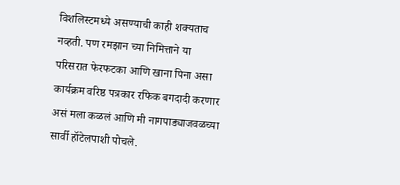विशलिस्टमध्ये असण्याची काही शक्यताच नव्हती. पण रमझान च्या निमित्ताने या परिसरात फेरफटका आणि खाना पिना असा कार्यक्रम वरिष्ठ पत्रकार रफिक बगदादी करणार असं मला कळलं आणि मी नागपाड्याजवळच्या सार्वी हॉटेलपाशी पोचले.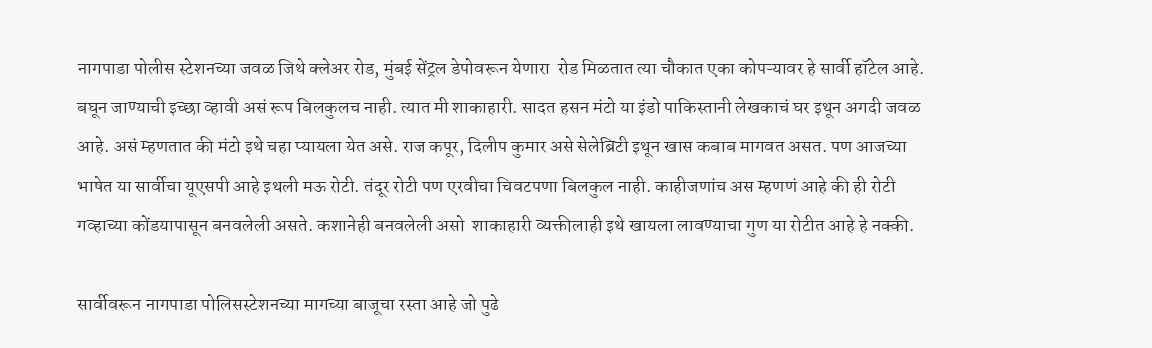नागपाडा पोलीस स्टेशनच्या जवळ जिथे क्लेअर रोड, मुंबई सेंट्रल डेपोवरून येणारा  रोड मिळतात त्या चौकात एका कोपऱ्यावर हे सार्वी हॉटेल आहे. बघून जाण्याची इच्छा व्हावी असं रूप बिलकुलच नाही. त्यात मी शाकाहारी. सादत हसन मंटो या इंडो पाकिस्तानी लेखकाचं घर इथून अगदी जवळ आहे. असं म्हणतात की मंटो इथे चहा प्यायला येत असे. राज कपूर, दिलीप कुमार असे सेलेब्रिटी इथून खास कबाब मागवत असत. पण आजच्या भाषेत या सार्वीचा यूएसपी आहे इथली मऊ रोटी. तंदूर रोटी पण एरवीचा चिवटपणा बिलकुल नाही. काहीजणांच अस म्हणणं आहे की ही रोटी गव्हाच्या कोंडयापासून बनवलेली असते. कशानेही बनवलेली असो  शाकाहारी व्यक्तीलाही इथे खायला लावण्याचा गुण या रोटीत आहे हे नक्की.

सार्वीवरून नागपाडा पोलिसस्टेशनच्या मागच्या बाजूचा रस्ता आहे जो पुढे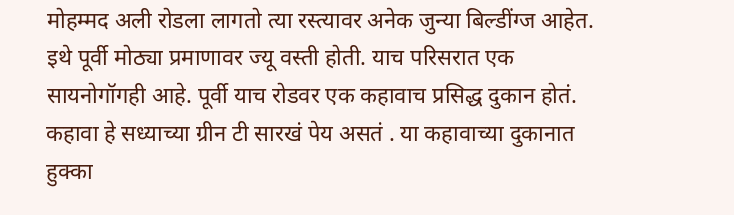मोहम्मद अली रोडला लागतो त्या रस्त्यावर अनेक जुन्या बिल्डींग्ज आहेत. इथे पूर्वी मोठ्या प्रमाणावर ज्यू वस्ती होती. याच परिसरात एक सायनोगॉगही आहे. पूर्वी याच रोडवर एक कहावाच प्रसिद्ध दुकान होतं. कहावा हे सध्याच्या ग्रीन टी सारखं पेय असतं . या कहावाच्या दुकानात हुक्का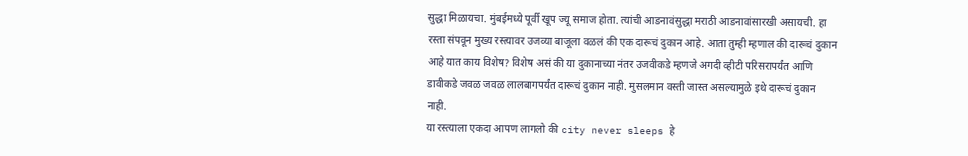सुद्धा मिळायचा. मुंबईमध्ये पूर्वी खूप ज्यू समाज होता. त्यांची आडनावंसुद्धा मराठी आडनावांसारखी असायची. हा रस्ता संपवून मुख्य रस्त्यावर उजव्या बाजूला वळलं की एक दारूचं दुकान आहे. आता तुम्ही म्हणाल की दारूचं दुकान आहे यात काय विशेष? विशेष असं की या दुकानाच्या नंतर उजवीकडे म्हणजे अगदी व्हीटी परिसरापर्यंत आणि डावीकडे जवळ जवळ लालबागपर्यंत दारूचं दुकान नाही. मुसलमान वस्ती जास्त असल्यामुळे इथे दारूचं दुकान नाही.
या रस्त्याला एकदा आपण लागलो की city never sleeps हे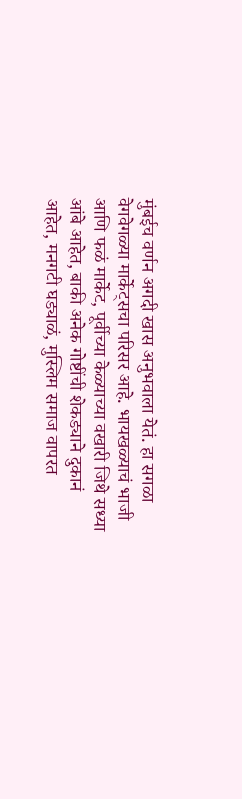मुंबईच वर्णन अगदी खास अनुभवाला येतं. हा सगळा वेगवेगळ्या मार्केट्सचा परिसर आहे. भायखळ्याचं भाजी आणि फळं मार्केट, पूर्वीच्या केळ्याच्या वखारी जिथे सध्या आंबे आहेत, बाकी अनेक गोष्टींची शेकड्याने दुकानं आहेत, मनगटी घड्याळं, मुस्लिम समाज वापरत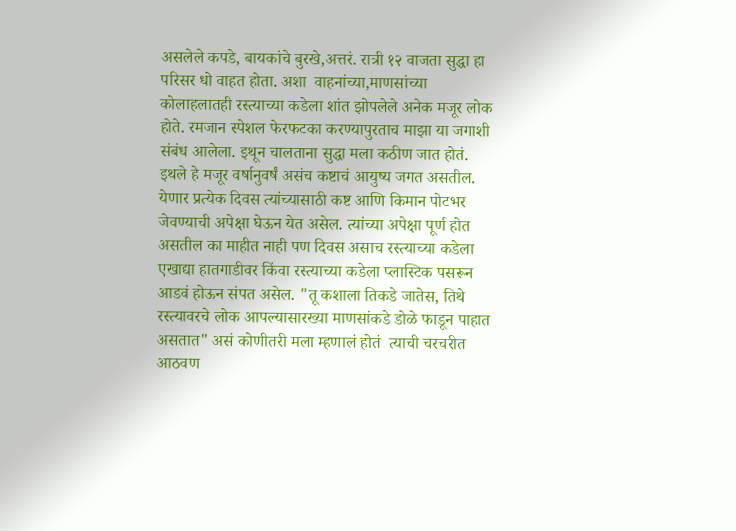असलेले कपडे, बायकांचे बुरखे,अत्तरं. रात्री १२ वाजता सुद्धा हा परिसर धो वाहत होता. अशा  वाहनांच्या,माणसांच्या कोलाहलातही रस्त्याच्या कडेला शांत झोपलेले अनेक मजूर लोक होते. रमजान स्पेशल फेरफटका करण्यापुरताच माझा या जगाशी संबंध आलेला. इथून चालताना सुद्धा मला कठीण जात होतं. इथले हे मजूर वर्षानुवर्षं असंच कष्टाचं आयुष्य जगत असतील. येणार प्रत्येक दिवस त्यांच्यासाठी कष्ट आणि किमान पोटभर जेवण्याची अपेक्षा घेऊन येत असेल. त्यांच्या अपेक्षा पूर्ण होत असतील का माहीत नाही पण दिवस असाच रस्त्याच्या कडेला एखाद्या हातगाडीवर किंवा रस्त्याच्या कडेला प्लास्टिक पसरून आडवं होऊन संपत असेल. "तू कशाला तिकडे जातेस, तिथे रस्त्यावरचे लोक आपल्यासारख्या माणसांकडे डोळे फाडून पाहात असतात" असं कोणीतरी मला म्हणालं होतं  त्याची चरचरीत आठवण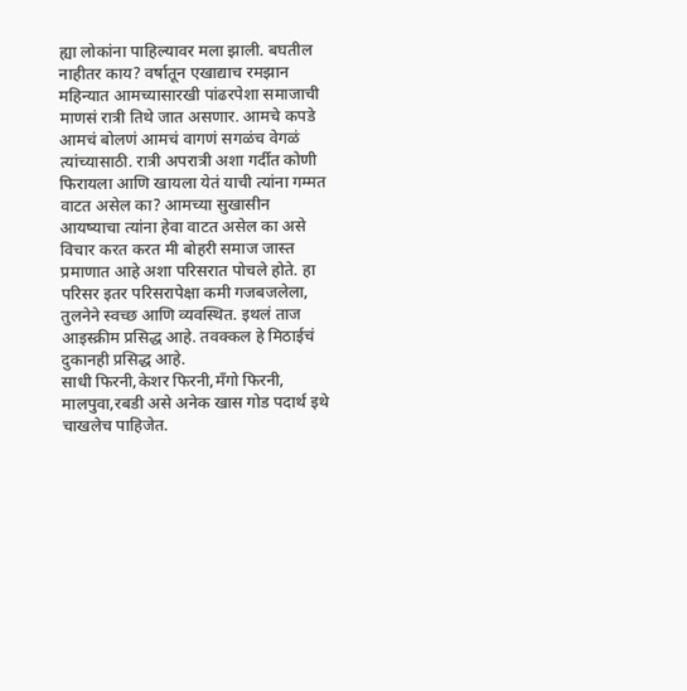ह्या लोकांना पाहिल्यावर मला झाली. बघतील नाहीतर काय? वर्षातून एखाद्याच रमझान महिन्यात आमच्यासारखी पांढरपेशा समाजाची माणसं रात्री तिथे जात असणार. आमचे कपडे आमचं बोलणं आमचं वागणं सगळंच वेगळं त्यांच्यासाठी. रात्री अपरात्री अशा गर्दीत कोणी फिरायला आणि खायला येतं याची त्यांना गम्मत वाटत असेल का? आमच्या सुखासीन आयष्याचा त्यांना हेवा वाटत असेल का असे विचार करत करत मी बोहरी समाज जास्त प्रमाणात आहे अशा परिसरात पोचले होते. हा परिसर इतर परिसरापेक्षा कमी गजबजलेला, तुलनेने स्वच्छ आणि व्यवस्थित. इथलं ताज आइस्क्रीम प्रसिद्ध आहे. तवक्कल हे मिठाईचं दुकानही प्रसिद्ध आहे.
साधी फिरनी,केशर फिरनी,मँगो फिरनी, मालपुवा,रबडी असे अनेक खास गोड पदार्थ इथे चाखलेच पाहिजेत.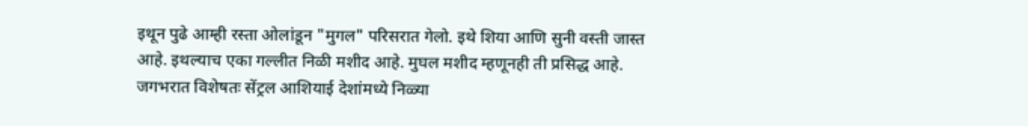इथून पुढे आम्ही रस्ता ओलांडून "मुगल" परिसरात गेलो. इथे शिया आणि सुनी वस्ती जास्त आहे. इथल्याच एका गल्लीत निळी मशीद आहे. मुघल मशीद म्हणूनही ती प्रसिद्ध आहे. जगभरात विशेषतः सेंट्रल आशियाई देशांमध्ये निळ्या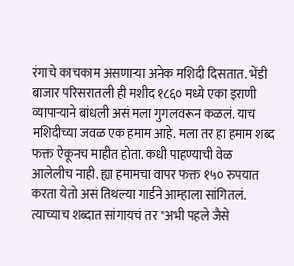रंगाचे काचकाम असणाऱ्या अनेक मशिदी दिसतात. भेंडी बाजार परिसरातली ही मशीद १८६० मध्ये एका इराणी व्यापाऱ्याने बांधली असं मला गुगलवरून कळलं. याच मशिदीच्या जवळ एक हमाम आहे. मला तर हा हमाम शब्द फक्त ऐकूनच माहीत होता. कधी पाहण्याची वेळ आलेलीच नाही. ह्या हमामचा वापर फक्त १५० रुपयात करता येतो असं तिथल्या गार्डने आम्हाला सांगितलं. त्याच्याच शब्दात सांगायचं तर "अभी पहले जैसे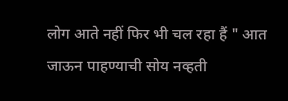लोग आते नहीं फिर भी चल रहा हैं " आत जाऊन पाहण्याची सोय नव्हती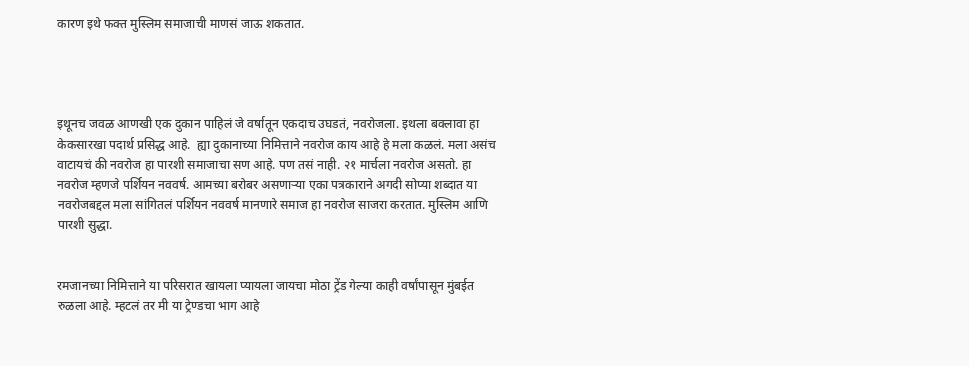कारण इथे फक्त मुस्लिम समाजाची माणसं जाऊ शकतात.




इथूनच जवळ आणखी एक दुकान पाहिलं जे वर्षातून एकदाच उघडतं, नवरोजला. इथला बक्लावा हा केकसारखा पदार्थ प्रसिद्ध आहे.  ह्या दुकानाच्या निमित्ताने नवरोज काय आहे हे मला कळलं. मला असंच वाटायचं की नवरोज हा पारशी समाजाचा सण आहे. पण तसं नाही. २१ मार्चला नवरोज असतो. हा नवरोज म्हणजे पर्शियन नववर्ष. आमच्या बरोबर असणाऱ्या एका पत्रकाराने अगदी सोप्या शब्दात या नवरोजबद्दल मला सांगितलं पर्शियन नववर्ष मानणारे समाज हा नवरोज साजरा करतात. मुस्लिम आणि पारशी सुद्धा.


रमजानच्या निमित्ताने या परिसरात खायला प्यायला जायचा मोठा ट्रेंड गेल्या काही वर्षांपासून मुंबईत रुळला आहे. म्हटलं तर मी या ट्रेण्डचा भाग आहे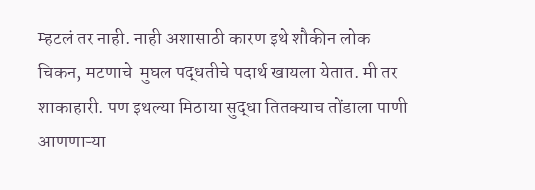म्हटलं तर नाही. नाही अशासाठी कारण इथे शौकीन लोक चिकन, मटणाचे  मुघल पद्धतीचे पदार्थ खायला येतात. मी तर शाकाहारी. पण इथल्या मिठाया सुद्धा तितक्याच तोंडाला पाणी आणणाऱ्या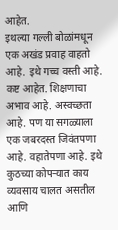आहेत.
इथल्या गल्ली बोळांमधून एक अखंड प्रवाह वाहतो आहे. इथे गच्च वस्ती आहे. कष्ट आहेत. शिक्षणाचा अभाव आहे. अस्वच्छता आहे. पण या सगळ्याला एक जबरदस्त जिवंतपणा आहे. वहातेपणा आहे. इथे कुठच्या कोपऱ्यात काय व्यवसाय चालत असतील आणि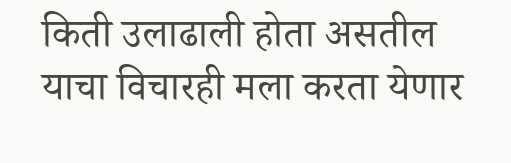किती उलाढाली होता असतील याचा विचारही मला करता येणार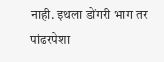नाही. इथला डोंगरी भाग तर पांढरपेशा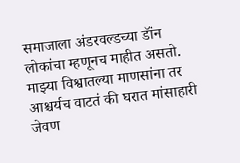समाजाला अंडरवल्डच्या डॉंन लोकांचा म्हणूनच माहीत असतो. माझ्या विश्वातल्या माणसांना तर आश्चर्यच वाटतं की घरात मांसाहारी जेवण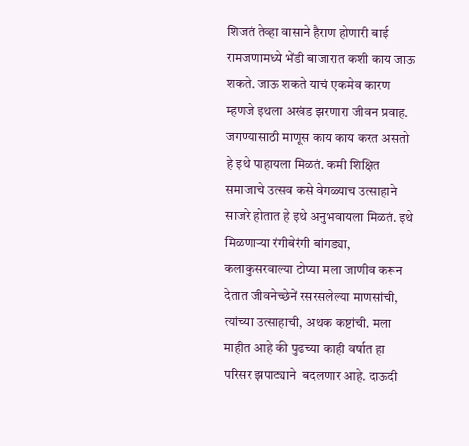शिजतं तेव्हा वासाने हैराण होणारी बाई रामजणामध्ये भेंडी बाजारात कशी काय जाऊ शकते. जाऊ शकते याचं एकमेव कारण म्हणजे इथला अखंड झरणारा जीवन प्रवाह. जगण्यासाठी माणूस काय काय करत असतो हे इथे पाहायला मिळतं. कमी शिक्षित समाजाचे उत्सव कसे वेगळ्याच उत्साहाने साजरे होतात हे इथे अनुभवायला मिळतं. इथे मिळणाऱ्या रंगीबेरंगी बांगड्या, कलाकुसरवाल्या टोप्या मला जाणीव करून देतात जीवनेच्छेनें रसरसलेल्या माणसांची, त्यांच्या उत्साहाची, अथक कष्टांची. मला माहीत आहे की पुढच्या काही वर्षात हा परिसर झपाट्याने  बदलणार आहे. दाऊदी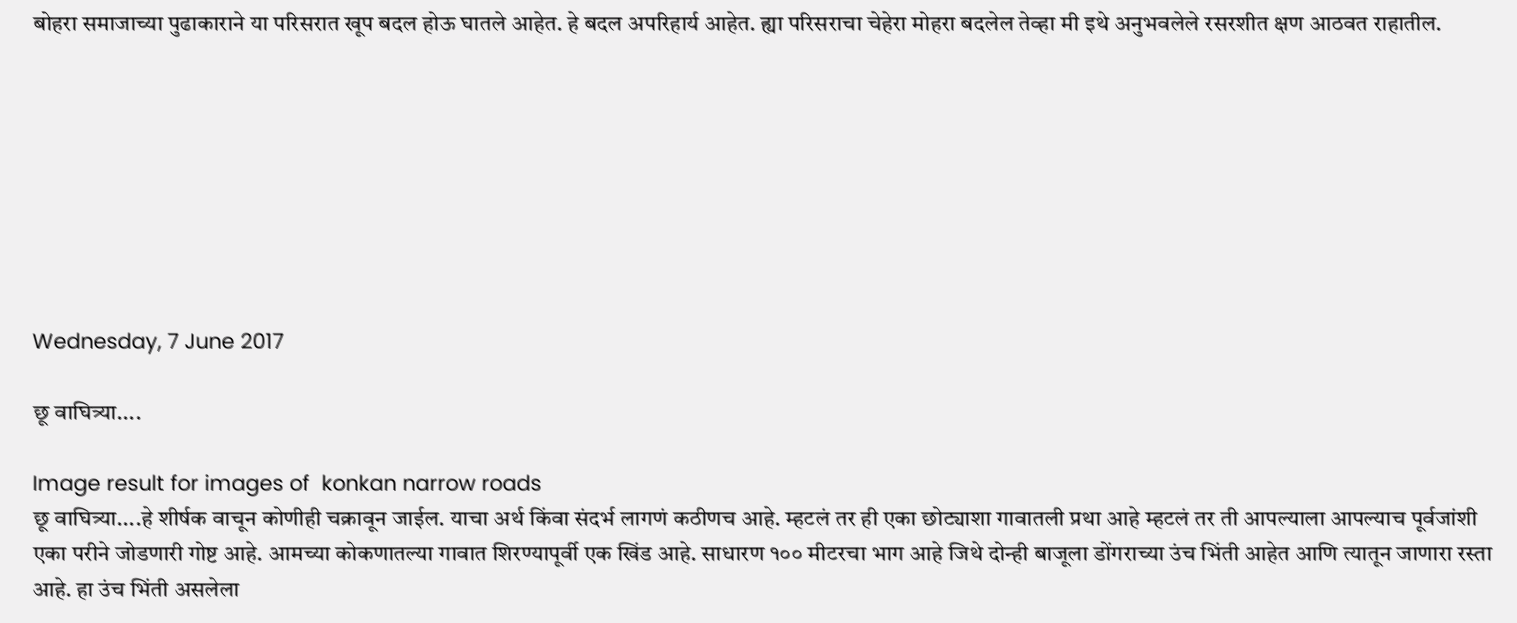बोहरा समाजाच्या पुढाकाराने या परिसरात खूप बदल होऊ घातले आहेत. हे बदल अपरिहार्य आहेत. ह्या परिसराचा चेहेरा मोहरा बदलेल तेव्हा मी इथे अनुभवलेले रसरशीत क्षण आठवत राहातील.








Wednesday, 7 June 2017

छू वाघित्र्या....

Image result for images of  konkan narrow roads
छू वाघित्र्या....हे शीर्षक वाचून कोणीही चक्रावून जाईल. याचा अर्थ किंवा संदर्भ लागणं कठीणच आहे. म्हटलं तर ही एका छोट्याशा गावातली प्रथा आहे म्हटलं तर ती आपल्याला आपल्याच पूर्वजांशी एका परीने जोडणारी गोष्ट आहे. आमच्या कोकणातल्या गावात शिरण्यापूर्वी एक खिंड आहे. साधारण १०० मीटरचा भाग आहे जिथे दोन्ही बाजूला डोंगराच्या उंच भिंती आहेत आणि त्यातून जाणारा रस्ता आहे. हा उंच भिंती असलेला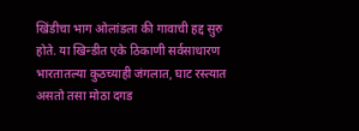खिंडीचा भाग ओलांडला की गावाची हद्द सुरु होते. या खिन्डीत एके ठिकाणी सर्वसाधारण भारतातल्या कुठच्याही जंगलात, घाट रस्त्यात असतो तसा मोठा दगड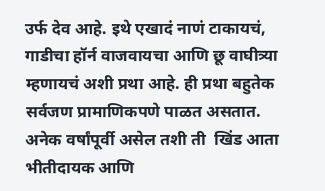उर्फ देव आहे. इथे एखादं नाणं टाकायचं, गाडीचा हॉर्न वाजवायचा आणि छू वाघीत्र्या म्हणायचं अशी प्रथा आहे. ही प्रथा बहुतेक सर्वजण प्रामाणिकपणे पाळत असतात. अनेक वर्षांपूर्वी असेल तशी ती  खिंड आता भीतीदायक आणि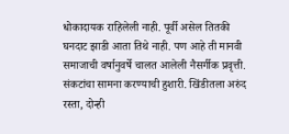धोकादायक राहिलेली नाही. पूर्वी असेल तितकी घनदाट झाडी आता तिथे नाही. पण आहे ती मानवी समाजाची वर्षानुवर्षे चालत आलेली नैसर्गीक प्रवृत्ती. संकटांचा सामना करण्याची हुशारी. खिंडीतला अरुंद रस्ता, दोन्ही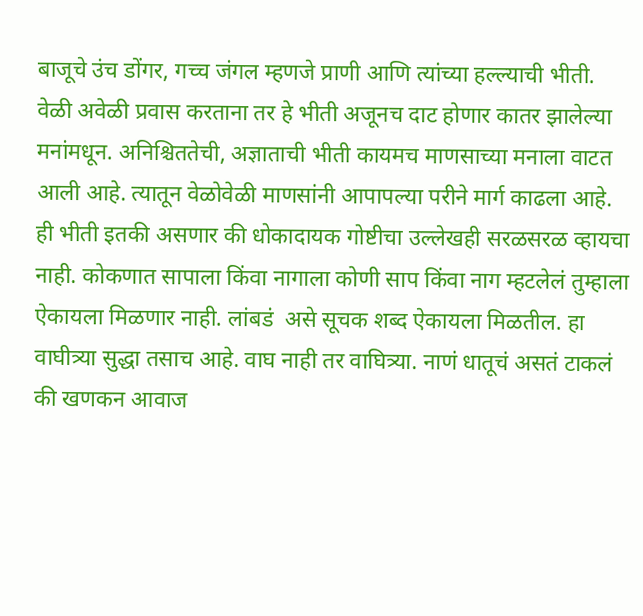बाजूचे उंच डोंगर, गच्च जंगल म्हणजे प्राणी आणि त्यांच्या हल्ल्याची भीती. वेळी अवेळी प्रवास करताना तर हे भीती अजूनच दाट होणार कातर झालेल्या मनांमधून. अनिश्चिततेची, अज्ञाताची भीती कायमच माणसाच्या मनाला वाटत आली आहे. त्यातून वेळोवेळी माणसांनी आपापल्या परीने मार्ग काढला आहे. ही भीती इतकी असणार की धोकादायक गोष्टीचा उल्लेखही सरळसरळ व्हायचा नाही. कोकणात सापाला किंवा नागाला कोणी साप किंवा नाग म्हटलेलं तुम्हाला ऐकायला मिळणार नाही. लांबडं  असे सूचक शब्द ऐकायला मिळतील. हा वाघीत्र्या सुद्धा तसाच आहे. वाघ नाही तर वाघित्र्या. नाणं धातूचं असतं टाकलं की खणकन आवाज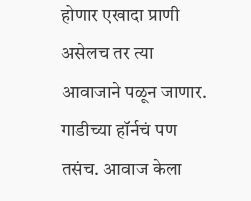होणार एखादा प्राणी असेलच तर त्या आवाजाने पळून जाणार. गाडीच्या हॉर्नचं पण तसंच. आवाज केला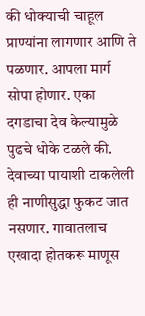की धोक्याची चाहूल प्राण्यांना लागणार आणि ते पळणार. आपला मार्ग सोपा होणार. एका दगडाचा देव केल्यामुळे पुढचे धोके टळले की. देवाच्या पायाशी टाकलेली ही नाणीसुद्धा फुकट जात नसणार. गावातलाच एखादा होतकरू माणूस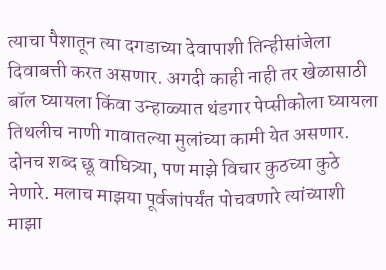त्याचा पैशातून त्या दगडाच्या देवापाशी तिन्हीसांजेला दिवाबत्ती करत असणार. अगदी काही नाही तर खेळासाठी बॉल घ्यायला किंवा उन्हाळ्यात थंडगार पेप्सीकोला घ्यायला तिथलीच नाणी गावातल्या मुलांच्या कामी येत असणार. दोनच शब्द छू वाघित्र्या, पण माझे विचार कुठच्या कुठे नेणारे. मलाच माझया पूर्वजांपर्यंत पोचवणारे त्यांच्याशी माझा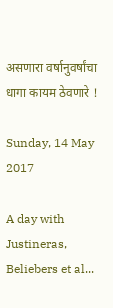असणारा वर्षानुवर्षांचा धागा कायम ठेवणारे !

Sunday, 14 May 2017

A day with Justineras, Beliebers et al...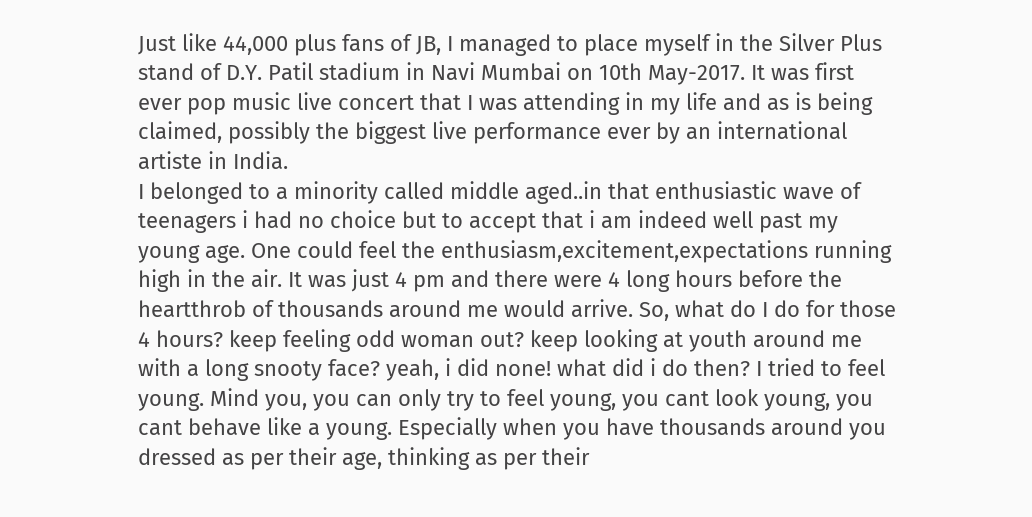Just like 44,000 plus fans of JB, I managed to place myself in the Silver Plus stand of D.Y. Patil stadium in Navi Mumbai on 10th May-2017. It was first ever pop music live concert that I was attending in my life and as is being claimed, possibly the biggest live performance ever by an international artiste in India.
I belonged to a minority called middle aged..in that enthusiastic wave of teenagers i had no choice but to accept that i am indeed well past my young age. One could feel the enthusiasm,excitement,expectations running high in the air. It was just 4 pm and there were 4 long hours before the heartthrob of thousands around me would arrive. So, what do I do for those 4 hours? keep feeling odd woman out? keep looking at youth around me with a long snooty face? yeah, i did none! what did i do then? I tried to feel young. Mind you, you can only try to feel young, you cant look young, you cant behave like a young. Especially when you have thousands around you dressed as per their age, thinking as per their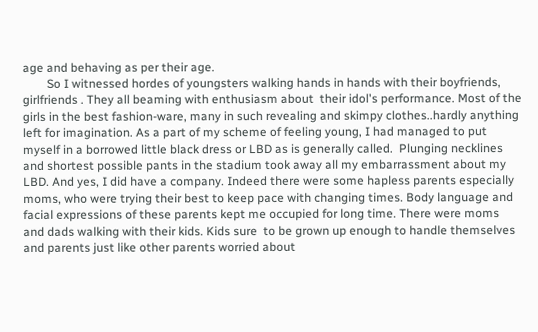age and behaving as per their age.
        So I witnessed hordes of youngsters walking hands in hands with their boyfriends, girlfriends . They all beaming with enthusiasm about  their idol's performance. Most of the girls in the best fashion-ware, many in such revealing and skimpy clothes..hardly anything left for imagination. As a part of my scheme of feeling young, I had managed to put myself in a borrowed little black dress or LBD as is generally called.  Plunging necklines and shortest possible pants in the stadium took away all my embarrassment about my LBD. And yes, I did have a company. Indeed there were some hapless parents especially moms, who were trying their best to keep pace with changing times. Body language and facial expressions of these parents kept me occupied for long time. There were moms and dads walking with their kids. Kids sure  to be grown up enough to handle themselves and parents just like other parents worried about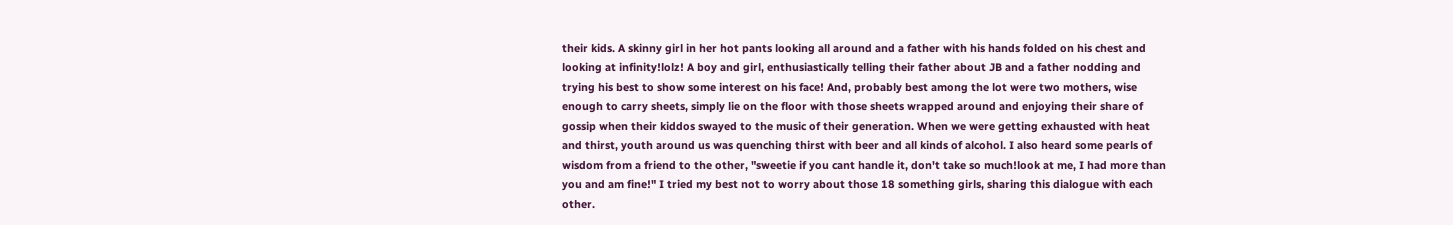their kids. A skinny girl in her hot pants looking all around and a father with his hands folded on his chest and looking at infinity!lolz! A boy and girl, enthusiastically telling their father about JB and a father nodding and trying his best to show some interest on his face! And, probably best among the lot were two mothers, wise enough to carry sheets, simply lie on the floor with those sheets wrapped around and enjoying their share of gossip when their kiddos swayed to the music of their generation. When we were getting exhausted with heat and thirst, youth around us was quenching thirst with beer and all kinds of alcohol. I also heard some pearls of wisdom from a friend to the other, "sweetie if you cant handle it, don't take so much!look at me, I had more than you and am fine!" I tried my best not to worry about those 18 something girls, sharing this dialogue with each other.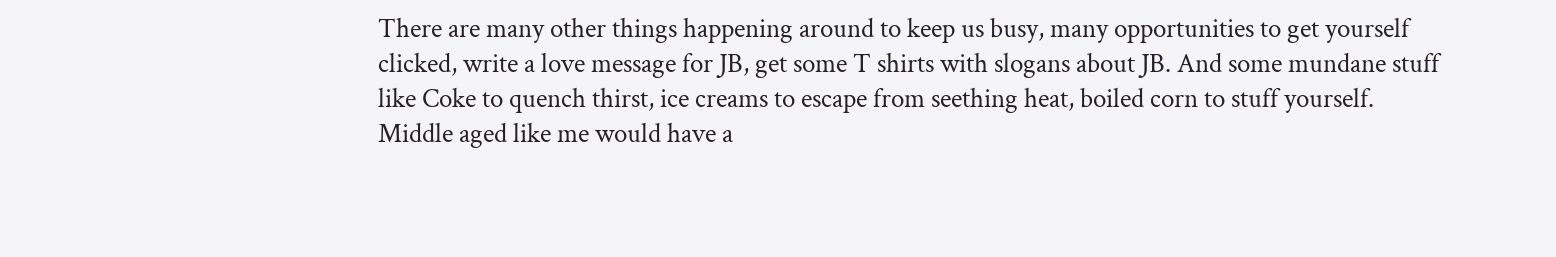There are many other things happening around to keep us busy, many opportunities to get yourself clicked, write a love message for JB, get some T shirts with slogans about JB. And some mundane stuff like Coke to quench thirst, ice creams to escape from seething heat, boiled corn to stuff yourself.  Middle aged like me would have a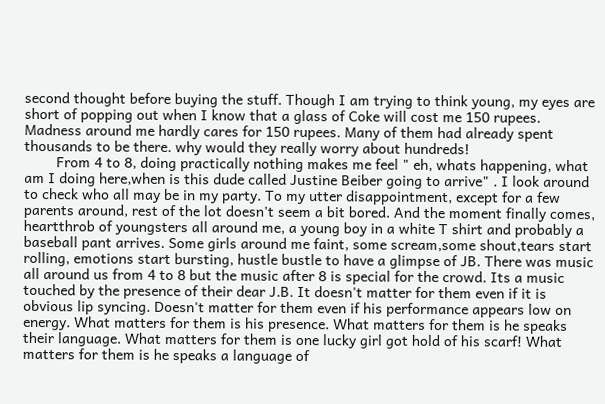second thought before buying the stuff. Though I am trying to think young, my eyes are short of popping out when I know that a glass of Coke will cost me 150 rupees. Madness around me hardly cares for 150 rupees. Many of them had already spent thousands to be there. why would they really worry about hundreds!
        From 4 to 8, doing practically nothing makes me feel " eh, whats happening, what am I doing here,when is this dude called Justine Beiber going to arrive" . I look around to check who all may be in my party. To my utter disappointment, except for a few parents around, rest of the lot doesn't seem a bit bored. And the moment finally comes, heartthrob of youngsters all around me, a young boy in a white T shirt and probably a baseball pant arrives. Some girls around me faint, some scream,some shout,tears start rolling, emotions start bursting, hustle bustle to have a glimpse of JB. There was music all around us from 4 to 8 but the music after 8 is special for the crowd. Its a music touched by the presence of their dear J.B. It doesn't matter for them even if it is obvious lip syncing. Doesn't matter for them even if his performance appears low on energy. What matters for them is his presence. What matters for them is he speaks their language. What matters for them is one lucky girl got hold of his scarf! What matters for them is he speaks a language of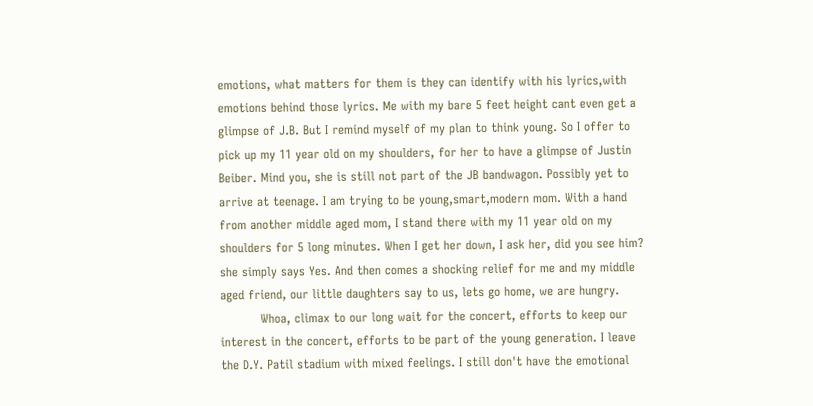emotions, what matters for them is they can identify with his lyrics,with emotions behind those lyrics. Me with my bare 5 feet height cant even get a glimpse of J.B. But I remind myself of my plan to think young. So I offer to pick up my 11 year old on my shoulders, for her to have a glimpse of Justin Beiber. Mind you, she is still not part of the JB bandwagon. Possibly yet to arrive at teenage. I am trying to be young,smart,modern mom. With a hand from another middle aged mom, I stand there with my 11 year old on my shoulders for 5 long minutes. When I get her down, I ask her, did you see him? she simply says Yes. And then comes a shocking relief for me and my middle aged friend, our little daughters say to us, lets go home, we are hungry.
          Whoa, climax to our long wait for the concert, efforts to keep our interest in the concert, efforts to be part of the young generation. I leave the D.Y. Patil stadium with mixed feelings. I still don't have the emotional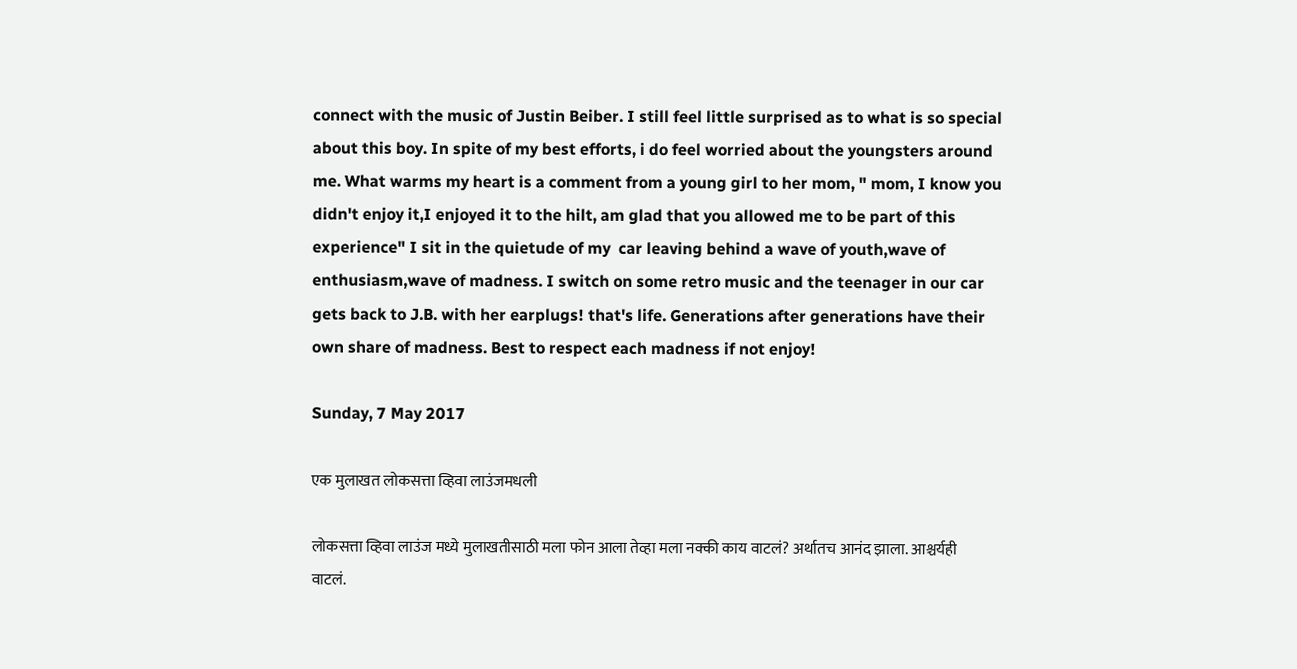connect with the music of Justin Beiber. I still feel little surprised as to what is so special about this boy. In spite of my best efforts, i do feel worried about the youngsters around me. What warms my heart is a comment from a young girl to her mom, " mom, I know you didn't enjoy it,I enjoyed it to the hilt, am glad that you allowed me to be part of this experience" I sit in the quietude of my  car leaving behind a wave of youth,wave of enthusiasm,wave of madness. I switch on some retro music and the teenager in our car gets back to J.B. with her earplugs! that's life. Generations after generations have their own share of madness. Best to respect each madness if not enjoy!

Sunday, 7 May 2017

एक मुलाखत लोकसत्ता व्हिवा लाउंजमधली

लोकसत्ता व्हिवा लाउंज मध्ये मुलाखतीसाठी मला फोन आला तेव्हा मला नक्की काय वाटलं? अर्थातच आनंद झाला. आश्चर्यही वाटलं.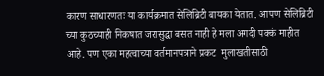कारण साधारणतः या कार्यक्रमात सेलिब्रिटी बायका येतात. आपण सेलिब्रिटी च्या कुठच्याही निकषात जरासुद्धा बसत नाही हे मला अगदी पक्कं माहीत आहे. पण एका महत्वाच्या वर्तमानपत्राने प्रकट  मुलाखतीसाठी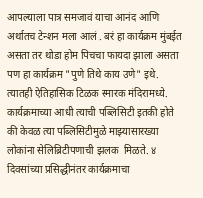आपल्याला पात्र समजावं याचा आनंद आणि अर्थातच टेन्शन मला आलं . बरं हा कार्यक्रम मुंबईत असता तर थोडा होम पिचचा फायदा झाला असता पण हा कार्यक्रम "पुणे तिथे काय उणे" इथे. त्यातही ऐतिहासिक टिळक स्मारक मंदिरामध्ये. कार्यक्रमाच्या आधी त्याची पब्लिसिटी इतकी होते की केवळ त्या पब्लिसिटीमुळे माझ्यासारख्या लोकांना सेलिब्रिटीपणाची झलक  मिळते. ४ दिवसांच्या प्रसिद्धीनंतर कार्यक्रमाचा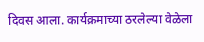दिवस आला. कार्यक्रमाच्या ठरलेल्या वेळेला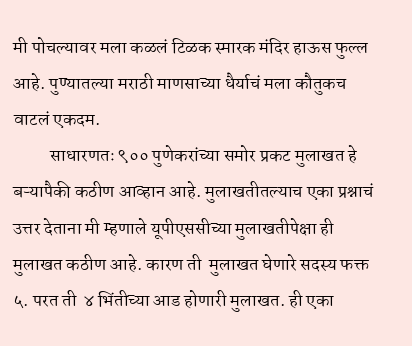मी पोचल्यावर मला कळलं टिळक स्मारक मंदिर हाऊस फुल्ल आहे. पुण्यातल्या मराठी माणसाच्या धैर्याचं मला कौतुकच वाटलं एकदम.
          साधारणतः ९०० पुणेकरांच्या समोर प्रकट मुलाखत हे बऱ्यापैकी कठीण आव्हान आहे. मुलाखतीतल्याच एका प्रश्नाचं उत्तर देताना मी म्हणाले यूपीएससीच्या मुलाखतीपेक्षा ही मुलाखत कठीण आहे. कारण ती  मुलाखत घेणारे सदस्य फक्त ५. परत ती  ४ भिंतीच्या आड होणारी मुलाखत. ही एका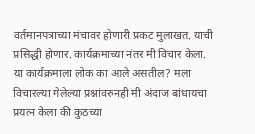वर्तमानपत्राच्या मंचावर होणारी प्रकट मुलाखत. याची प्रसिद्धी होणार. कार्यक्रमाच्या नंतर मी विचार केला. या कार्यक्रमाला लोक का आले असतील? मला विचारल्या गेलेल्या प्रश्नांवरुनही मी अंदाज बांधायचा प्रयत्न केला की कुठच्या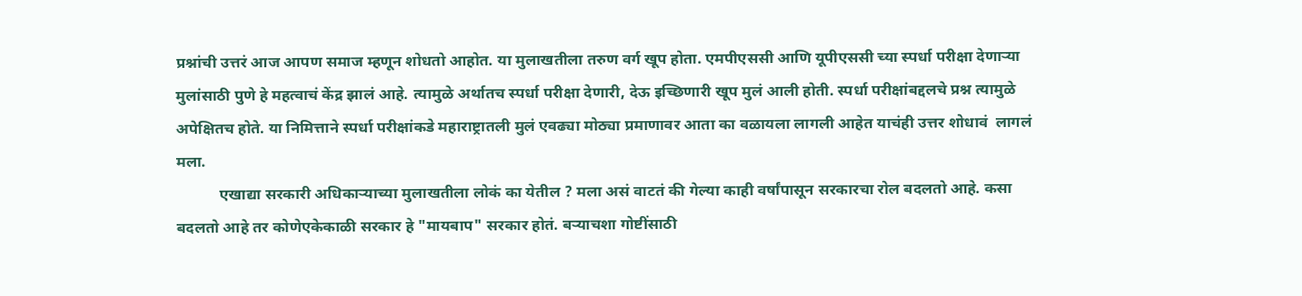प्रश्नांची उत्तरं आज आपण समाज म्हणून शोधतो आहोत. या मुलाखतीला तरुण वर्ग खूप होता. एमपीएससी आणि यूपीएससी च्या स्पर्धा परीक्षा देणाऱ्या मुलांसाठी पुणे हे महत्वाचं केंद्र झालं आहे. त्यामुळे अर्थातच स्पर्धा परीक्षा देणारी, देऊ इच्छिणारी खूप मुलं आली होती. स्पर्धा परीक्षांबद्दलचे प्रश्न त्यामुळे अपेक्षितच होते. या निमित्ताने स्पर्धा परीक्षांकडे महाराष्ट्रातली मुलं एवढ्या मोठ्या प्रमाणावर आता का वळायला लागली आहेत याचंही उत्तर शोधावं  लागलं मला.
           एखाद्या सरकारी अधिकाऱ्याच्या मुलाखतीला लोकं का येतील ? मला असं वाटतं की गेल्या काही वर्षांपासून सरकारचा रोल बदलतो आहे. कसा बदलतो आहे तर कोणेएकेकाळी सरकार हे "मायबाप" सरकार होतं. बऱ्याचशा गोष्टींसाठी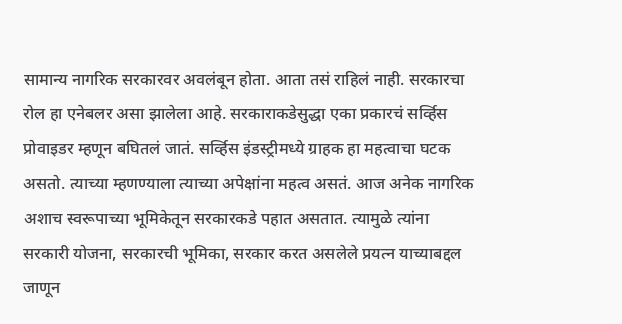सामान्य नागरिक सरकारवर अवलंबून होता. आता तसं राहिलं नाही. सरकारचा रोल हा एनेबलर असा झालेला आहे. सरकाराकडेसुद्धा एका प्रकारचं सर्व्हिस प्रोवाइडर म्हणून बघितलं जातं. सर्व्हिस इंडस्ट्रीमध्ये ग्राहक हा महत्वाचा घटक असतो. त्याच्या म्हणण्याला त्याच्या अपेक्षांना महत्व असतं. आज अनेक नागरिक अशाच स्वरूपाच्या भूमिकेतून सरकारकडे पहात असतात. त्यामुळे त्यांना सरकारी योजना, सरकारची भूमिका, सरकार करत असलेले प्रयत्न याच्याबद्दल जाणून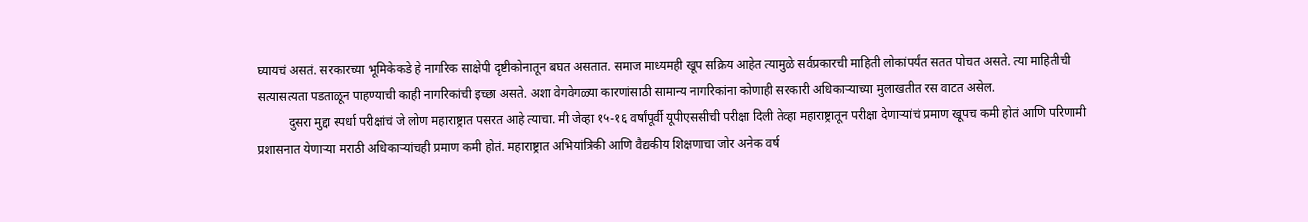घ्यायचं असतं. सरकारच्या भूमिकेकडे हे नागरिक साक्षेपी दृष्टीकोनातून बघत असतात. समाज माध्यमही खूप सक्रिय आहेत त्यामुळे सर्वप्रकारची माहिती लोकांपर्यंत सतत पोचत असते. त्या माहितीची सत्यासत्यता पडताळून पाहण्याची काही नागरिकांची इच्छा असते. अशा वेगवेगळ्या कारणांसाठी सामान्य नागरिकांना कोणाही सरकारी अधिकाऱ्याच्या मुलाखतीत रस वाटत असेल.
          दुसरा मुद्दा स्पर्धा परीक्षांचं जे लोण महाराष्ट्रात पसरत आहे त्याचा. मी जेव्हा १५-१६ वर्षांपूर्वी यूपीएससीची परीक्षा दिली तेव्हा महाराष्ट्रातून परीक्षा देणाऱ्यांचं प्रमाण खूपच कमी होतं आणि परिणामी प्रशासनात येणाऱ्या मराठी अधिकाऱ्यांचही प्रमाण कमी होतं. महाराष्ट्रात अभियांत्रिकी आणि वैद्यकीय शिक्षणाचा जोर अनेक वर्ष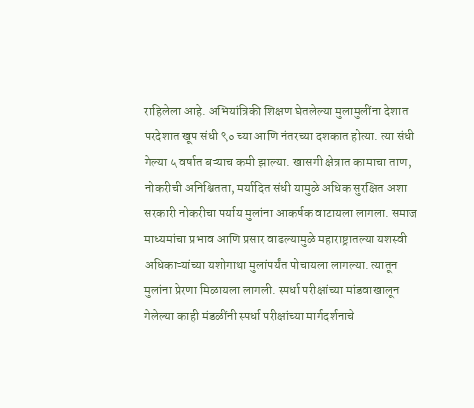राहिलेला आहे. अभियांत्रिकी शिक्षण घेतलेल्या मुलामुलींना देशात परदेशात खूप संधी ९० च्या आणि नंतरच्या दशकात होत्या. त्या संधी गेल्या ५ वर्षात बऱ्याच कमी झाल्या. खासगी क्षेत्रात कामाचा ताण, नोकरीची अनिश्चितता, मर्यादित संधी यामुळे अधिक सुरक्षित अशा सरकारी नोकरीचा पर्याय मुलांना आकर्षक वाटायला लागला. समाज माध्यमांचा प्रभाव आणि प्रसार वाढल्यामुळे महाराष्ट्रातल्या यशस्वी अधिकाऱ्यांच्या यशोगाथा मुलांपर्यंत पोचायला लागल्या. त्यातून मुलांना प्रेरणा मिळायला लागली. स्पर्धा परीक्षांच्या मांडवाखालून गेलेल्या काही मंडळींनी स्पर्धा परीक्षांच्या मार्गदर्शनाचे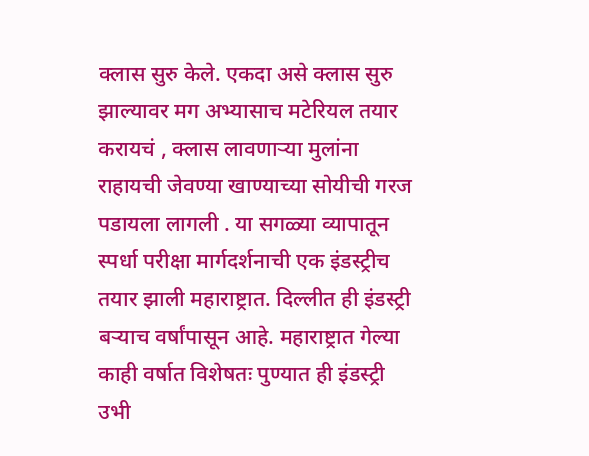क्लास सुरु केले. एकदा असे क्लास सुरु झाल्यावर मग अभ्यासाच मटेरियल तयार करायचं , क्लास लावणाऱ्या मुलांना राहायची जेवण्या खाण्याच्या सोयीची गरज पडायला लागली . या सगळ्या व्यापातून स्पर्धा परीक्षा मार्गदर्शनाची एक इंडस्ट्रीच तयार झाली महाराष्ट्रात. दिल्लीत ही इंडस्ट्री बऱ्याच वर्षांपासून आहे. महाराष्ट्रात गेल्या काही वर्षात विशेषतः पुण्यात ही इंडस्ट्री उभी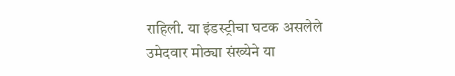राहिली. या इंडस्ट्रीचा घटक असलेले उमेदवार मोठ्या संख्येने या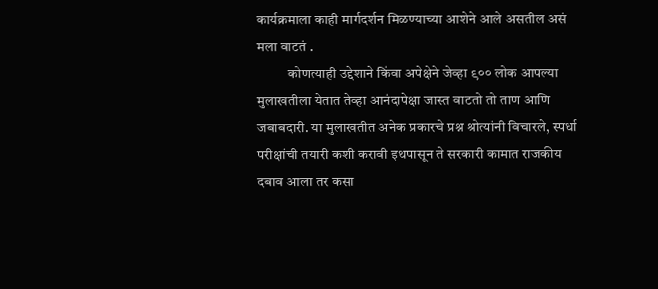कार्यक्रमाला काही मार्गदर्शन मिळण्याच्या आशेने आले असतील असं मला वाटतं .
           कोणत्याही उद्देशाने किंवा अपेक्षेने जेव्हा ९०० लोक आपल्या मुलाखतीला येतात तेव्हा आनंदापेक्षा जास्त वाटतो तो ताण आणि जबाबदारी. या मुलाखतीत अनेक प्रकारचे प्रश्न श्रोत्यांनी विचारले, स्पर्धा परीक्षांची तयारी कशी करावी इथपासून ते सरकारी कामात राजकीय दबाव आला तर कसा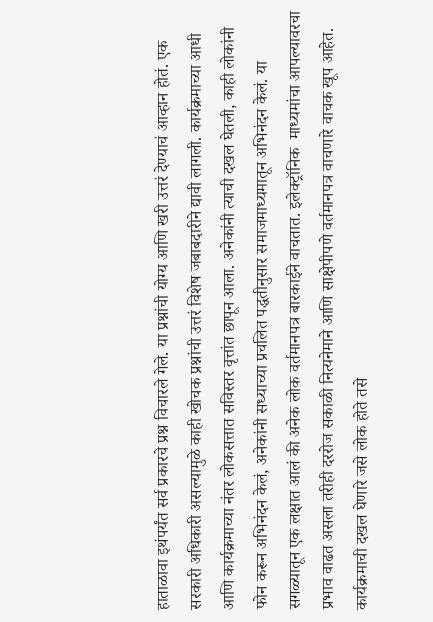हाताळावा इथंपर्यंत सर्व प्रकारचे प्रश्न विचारले गेले. या प्रश्नांची योग्य आणि खरी उत्तरं देण्याचं आव्हान होतं. एक सरकारी अधिकारी असल्यामुळे काही खोचक प्रश्नांची उत्तरं विशेष जबाबदारीने द्यावी लागली. कार्यक्रमाच्या आधी आणि कार्यक्रमाच्या नंतर लोकसत्तात सविस्तर वृत्तांत छापून आला. अनेकांनी त्याची दखल घेतली, काही लोकांनी फोन करून अभिनंदन केलं, अनेकांनी सध्याच्या प्रचलित पद्धतीनुसार समाजमाध्यमातून अभिनंदन केलं. या सगळ्यातून एक लक्षात आलं की अनेक लोक वर्तमानपत्र बारकाईने वाचतात. इलेक्ट्रॉनिक  माध्यमांचा आपल्यावरचा प्रभाव वाढत असला तरीही दररोज सकाळी नित्यनेमाने आणि साक्षेपीपणे वर्तमानपत्र वाचणारे वाचक खूप आहेत. कार्यक्रमाची दखल घेणारे जसे लोक होते तसे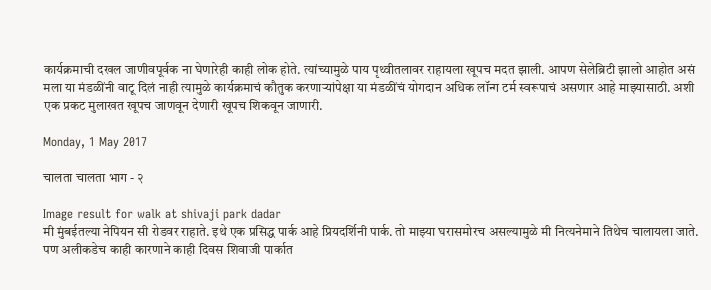कार्यक्रमाची दखल जाणीवपूर्वक ना घेणारेही काही लोक होते. त्यांच्यामुळे पाय पृथ्वीतलावर राहायला खूपच मदत झाली. आपण सेलेब्रिटी झालो आहोत असं मला या मंडळींनी वाटू दिलं नाही त्यामुळे कार्यक्रमाचं कौतुक करणाऱ्यांपेक्षा या मंडळींचं योगदान अधिक लॉन्ग टर्म स्वरूपाचं असणार आहे माझ्यासाठी. अशी एक प्रकट मुलाखत खूपच जाणवून देणारी खूपच शिकवून जाणारी.

Monday, 1 May 2017

चालता चालता भाग - २

Image result for walk at shivaji park dadar
मी मुंबईतल्या नेपियन सी रोडवर राहाते. इथे एक प्रसिद्ध पार्क आहे प्रियदर्शिनी पार्क. तो माझ्या घरासमोरच असल्यामुळे मी नित्यनेमाने तिथेच चालायला जाते. पण अलीकडेच काही कारणाने काही दिवस शिवाजी पार्कात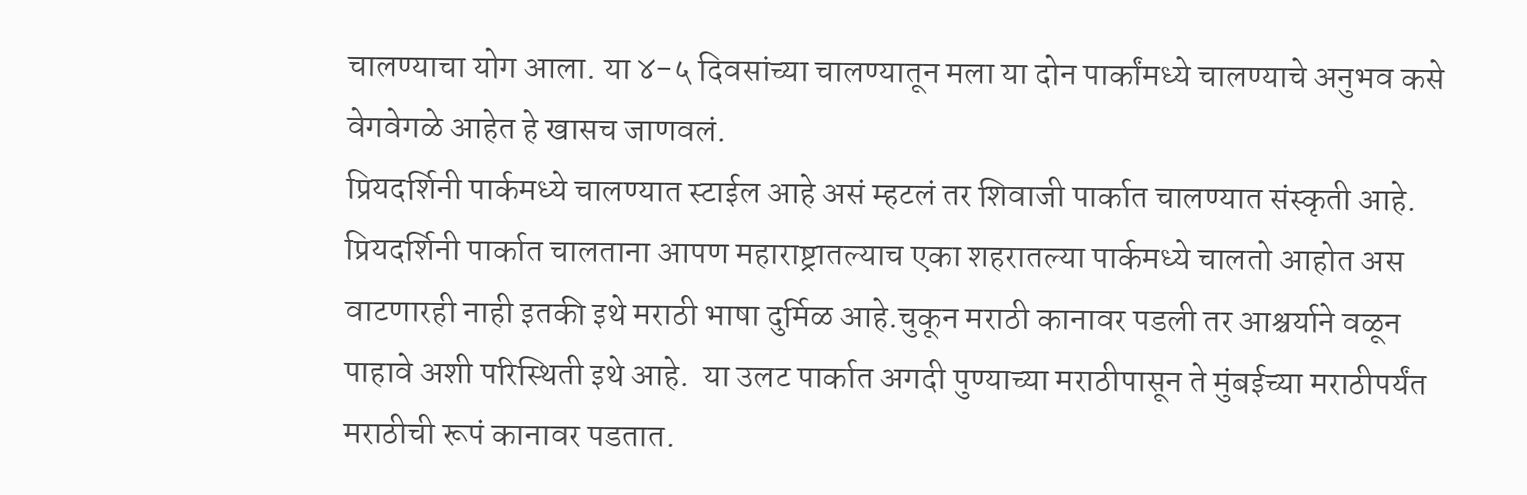चालण्याचा योग आला. या ४-५ दिवसांच्या चालण्यातून मला या दोन पार्कांमध्ये चालण्याचे अनुभव कसे वेगवेगळे आहेत हे खासच जाणवलं.
प्रियदर्शिनी पार्कमध्ये चालण्यात स्टाईल आहे असं म्हटलं तर शिवाजी पार्कात चालण्यात संस्कृती आहे. प्रियदर्शिनी पार्कात चालताना आपण महाराष्ट्रातल्याच एका शहरातल्या पार्कमध्ये चालतो आहोत अस वाटणारही नाही इतकी इथे मराठी भाषा दुर्मिळ आहे.चुकून मराठी कानावर पडली तर आश्चर्याने वळून पाहावे अशी परिस्थिती इथे आहे.  या उलट पार्कात अगदी पुण्याच्या मराठीपासून ते मुंबईच्या मराठीपर्यंत मराठीची रूपं कानावर पडतात.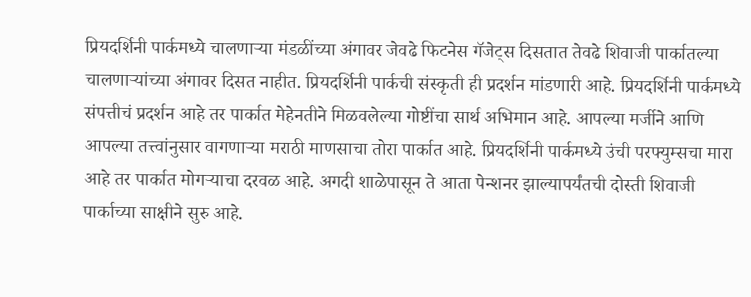प्रियदर्शिनी पार्कमध्ये चालणाऱ्या मंडळींच्या अंगावर जेवढे फिटनेस गॅजेट्स दिसतात तेवढे शिवाजी पार्कातल्या चालणाऱ्यांच्या अंगावर दिसत नाहीत. प्रियदर्शिनी पार्कची संस्कृती ही प्रदर्शन मांडणारी आहे. प्रियदर्शिनी पार्कमध्ये संपत्तीचं प्रदर्शन आहे तर पार्कात मेहेनतीने मिळवलेल्या गोष्टींचा सार्थ अभिमान आहे. आपल्या मर्जीने आणि आपल्या तत्त्वांनुसार वागणाऱ्या मराठी माणसाचा तोरा पार्कात आहे. प्रियदर्शिनी पार्कमध्ये उंची परफ्युम्सचा मारा आहे तर पार्कात मोगऱ्याचा दरवळ आहे. अगदी शाळेपासून ते आता पेन्शनर झाल्यापर्यंतची दोस्ती शिवाजी पार्काच्या साक्षीने सुरु आहे.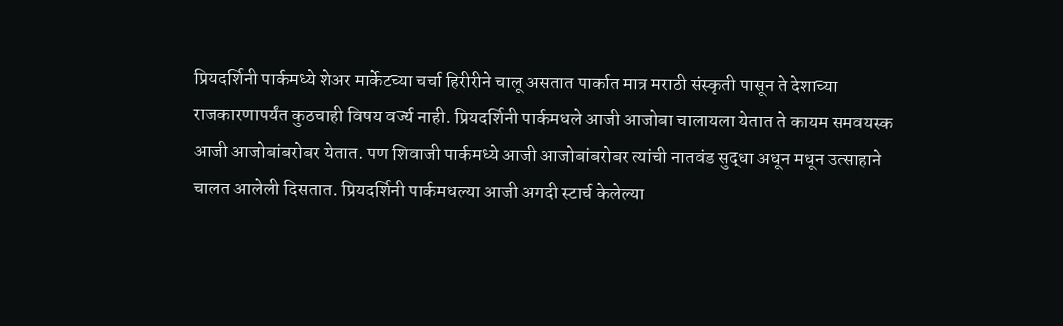प्रियदर्शिनी पार्कमध्ये शेअर मार्केटच्या चर्चा हिरीरीने चालू असतात पार्कात मात्र मराठी संस्कृती पासून ते देशाच्या राजकारणापर्यंत कुठचाही विषय वर्ज्य नाही. प्रियदर्शिनी पार्कमधले आजी आजोबा चालायला येतात ते कायम समवयस्क आजी आजोबांबरोबर येतात. पण शिवाजी पार्कमध्ये आजी आजोबांबरोबर त्यांची नातवंड सुद्धा अधून मधून उत्साहाने चालत आलेली दिसतात. प्रियदर्शिनी पार्कमधल्या आजी अगदी स्टार्च केलेल्या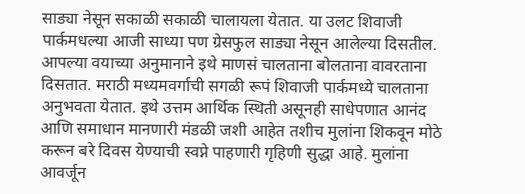साड्या नेसून सकाळी सकाळी चालायला येतात. या उलट शिवाजी पार्कमधल्या आजी साध्या पण ग्रेसफुल साड्या नेसून आलेल्या दिसतील. आपल्या वयाच्या अनुमानाने इथे माणसं चालताना बोलताना वावरताना दिसतात. मराठी मध्यमवर्गाची सगळी रूपं शिवाजी पार्कमध्ये चालताना अनुभवता येतात. इथे उत्तम आर्थिक स्थिती असूनही साधेपणात आनंद आणि समाधान मानणारी मंडळी जशी आहेत तशीच मुलांना शिकवून मोठे करून बरे दिवस येण्याची स्वप्ने पाहणारी गृहिणी सुद्धा आहे. मुलांना आवर्जून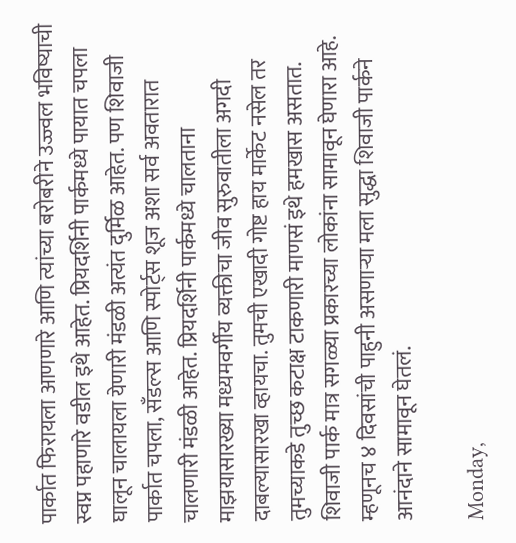पार्कात फिरायला आणणारे आणि त्यांच्या बरोबरीने उज्ज्वल भविष्याची स्वप्न पहाणारे वडील इथे आहेत. प्रियदर्शिनी पार्कमध्ये पायात चपला घालून चालायला येणारी मंडळी अत्यंत दुर्मिळ आहेत. पण शिवाजी पार्कात चपला, सँडल्स आणि स्पोर्ट्स शूज अशा सर्व अवतारात चालणारी मंडळी आहेत. प्रियदर्शिनी पार्कमध्ये चालताना माझयासारख्या मध्यमवर्गीय व्यक्तीचा जीव सुरुवातीला अगदी दाबल्यासारखा व्हायचा. तुमची एखादी गोष्ट हाय मार्केट नसेल तर तुमच्याकडे तुच्छ कटाक्ष टाकणारी माणसं इथे हमखास असतात. शिवाजी पार्क मात्र सगळ्या प्रकारच्या लोकांना सामावून घेणारा आहे. म्हणूनच ४ दिवसांची पाहुनी असणाऱ्या मला सुद्धा शिवाजी पार्कने आनंदाने सामावून घेतलं.

Monday,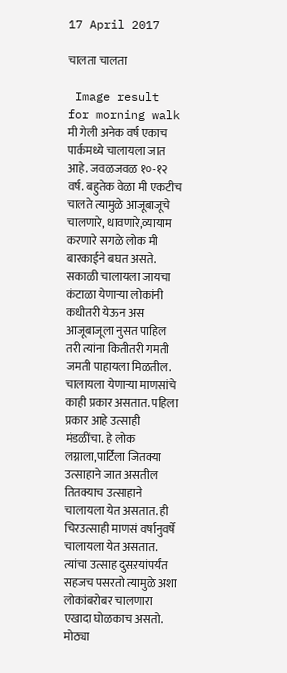17 April 2017

चालता चालता

 Image result for morning walk
मी गेली अनेक वर्ष एकाच पार्कमध्ये चालायला जात आहे. जवळजवळ १०-१२ वर्ष. बहुतेक वेळा मी एकटीच चालते त्यामुळे आजूबाजूचे चालणारे, धावणारे,व्यायाम करणारे सगळे लोक मी बारकाईने बघत असते. सकाळी चालायला जायचा कंटाळा येणाऱ्या लोकांनी कधीतरी येऊन अस आजूबाजूला नुसत पाहिल तरी त्यांना कितीतरी गमती जमती पाहायला मिळतील. चालायला येणाऱ्या माणसांचे काही प्रकार असतात. पहिला प्रकार आहे उत्साही  मंडळींचा. हे लोक लग्नाला,पार्टिला जितक्या उत्साहाने जात असतील तितक्याच उत्साहाने चालायला येत असतात. ही चिरउत्साही माणसं वर्षानुवर्षे चालायला येत असतात. त्यांचा उत्साह दुसऱयांपर्यंत सहजच पसरतो त्यामुळे अशा लोकांबरोबर चालणारा एखादा घोळकाच असतो. मोठ्या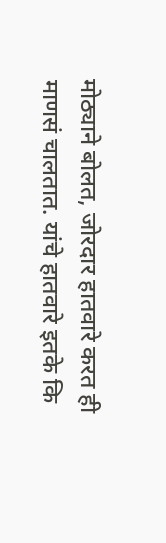मोठ्याने बोलत, जोरदार हातवारे करत ही माणसं चालतात. यांचे हातवारे इतके कि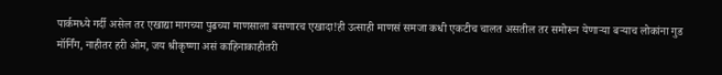पार्कमध्ये गर्दी असेल तर एखाद्या मागच्या पुढच्या माणसाला बसणारच एखादा!ही उत्साही माणसं समजा कधी एकटीच चालत असतील तर समोरून येणाऱ्या बऱ्याच लोकांना गुड मॉर्निंग, नाहीतर हरी ओम, जय श्रीकृष्णा असं काहिनाकाहीतरी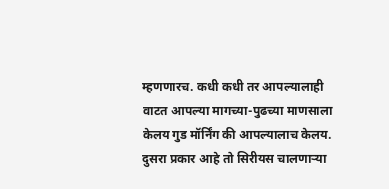म्हणणारच. कधी कधी तर आपल्यालाही वाटत आपल्या मागच्या-पुढच्या माणसाला केलय गुड मॉर्निंग की आपल्यालाच केलय.
दुसरा प्रकार आहे तो सिरीयस चालणाऱ्या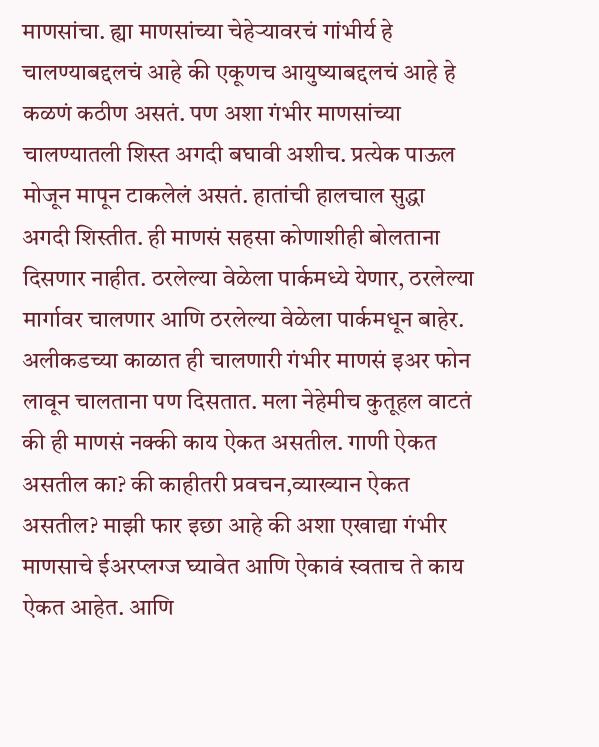माणसांचा. ह्या माणसांच्या चेहेऱ्यावरचं गांभीर्य हे चालण्याबद्दलचं आहे की एकूणच आयुष्याबद्दलचं आहे हे कळणं कठीण असतं. पण अशा गंभीर माणसांच्या चालण्यातली शिस्त अगदी बघावी अशीच. प्रत्येक पाऊल मोजून मापून टाकलेलं असतं. हातांची हालचाल सुद्धा अगदी शिस्तीत. ही माणसं सहसा कोणाशीही बोलताना दिसणार नाहीत. ठरलेल्या वेळेला पार्कमध्ये येणार, ठरलेल्या मार्गावर चालणार आणि ठरलेल्या वेळेला पार्कमधून बाहेर. अलीकडच्या काळात ही चालणारी गंभीर माणसं इअर फोन लावून चालताना पण दिसतात. मला नेहेमीच कुतूहल वाटतं की ही माणसं नक्की काय ऐकत असतील. गाणी ऐकत असतील का? की काहीतरी प्रवचन,व्याख्यान ऐकत असतील? माझी फार इछा आहे की अशा एखाद्या गंभीर माणसाचे ईअरप्लग्ज घ्यावेत आणि ऐकावं स्वताच ते काय ऐकत आहेत. आणि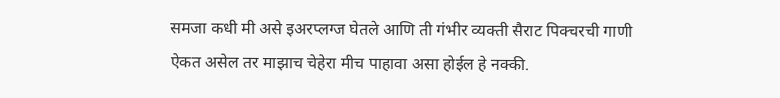समजा कधी मी असे इअरप्लग्ज घेतले आणि ती गंभीर व्यक्ती सैराट पिक्चरची गाणी ऐकत असेल तर माझाच चेहेरा मीच पाहावा असा होईल हे नक्की.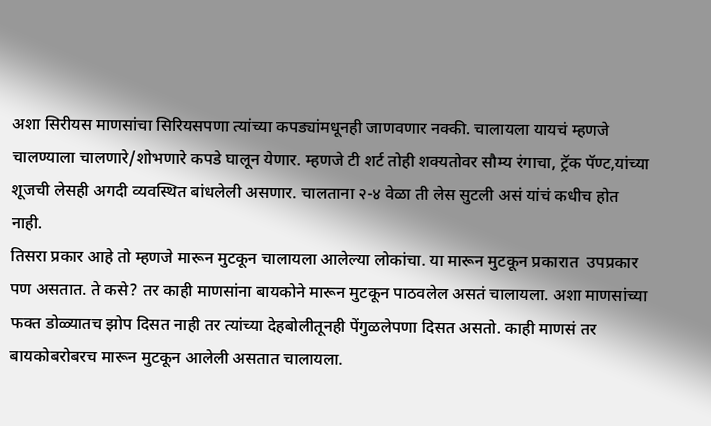अशा सिरीयस माणसांचा सिरियसपणा त्यांच्या कपड्यांमधूनही जाणवणार नक्की. चालायला यायचं म्हणजे चालण्याला चालणारे/शोभणारे कपडे घालून येणार. म्हणजे टी शर्ट तोही शक्यतोवर सौम्य रंगाचा, ट्रॅक पॅण्ट,यांच्या शूजची लेसही अगदी व्यवस्थित बांधलेली असणार. चालताना २-४ वेळा ती लेस सुटली असं यांचं कधीच होत नाही.
तिसरा प्रकार आहे तो म्हणजे मारून मुटकून चालायला आलेल्या लोकांचा. या मारून मुटकून प्रकारात  उपप्रकार पण असतात. ते कसे? तर काही माणसांना बायकोने मारून मुटकून पाठवलेल असतं चालायला. अशा माणसांच्या फक्त डोळ्यातच झोप दिसत नाही तर त्यांच्या देहबोलीतूनही पेंगुळलेपणा दिसत असतो. काही माणसं तर बायकोबरोबरच मारून मुटकून आलेली असतात चालायला.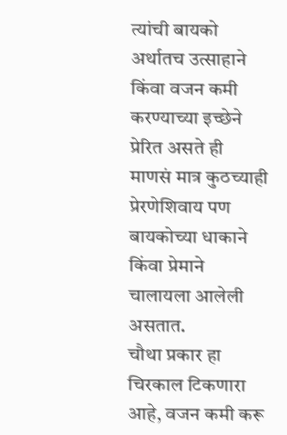त्यांची बायको अर्थातच उत्साहाने किंवा वजन कमी करण्याच्या इच्छेने प्रेरित असते ही माणसं मात्र कुठच्याही प्रेरणेशिवाय पण बायकोच्या धाकाने किंवा प्रेमाने चालायला आलेली असतात.
चौथा प्रकार हा चिरकाल टिकणारा आहे, वजन कमी करू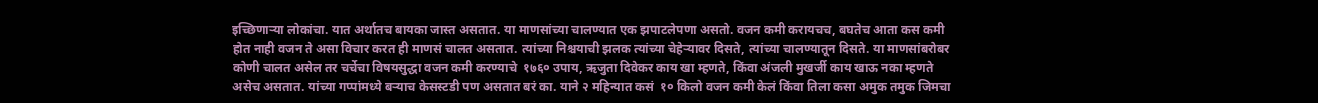इच्छिणाऱ्या लोकांचा. यात अर्थातच बायका जास्त असतात. या माणसांच्या चालण्यात एक झपाटलेपणा असतो. वजन कमी करायचच, बघतेच आता कस कमी होत नाही वजन ते असा विचार करत ही माणसं चालत असतात. त्यांच्या निश्चयाची झलक त्यांच्या चेहेऱ्यावर दिसते, त्यांच्या चालण्यातून दिसते. या माणसांबरोबर कोणी चालत असेल तर चर्चेचा विषयसुद्धा वजन कमी करण्याचे  १७६० उपाय, ऋजुता दिवेकर काय खा म्हणते, किंवा अंजली मुखर्जी काय खाऊ नका म्हणते असेच असतात. यांच्या गप्पांमध्ये बऱ्याच केसस्टडी पण असतात बरं का. याने २ महिन्यात कसं  १० किलो वजन कमी केलं किंवा तिला कसा अमुक तमुक जिमचा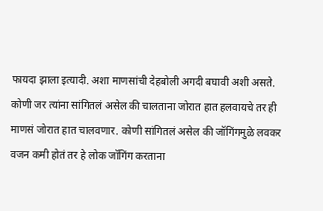फायदा झाला इत्यादी. अशा माणसांची देहबोली अगदी बघावी अशी असते. कोणी जर त्यांना सांगितलं असेल की चालताना जोरात हात हलवायचे तर ही माणसं जोरात हात चालवणार. कोणी सांगितलं असेल की जॉगिंगमुळे लवकर वजन कमी होतं तर हे लोक जॉगिंग करताना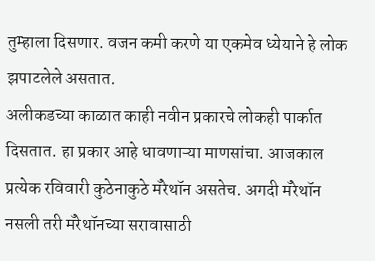तुम्हाला दिसणार. वजन कमी करणे या एकमेव ध्येयाने हे लोक झपाटलेले असतात.
अलीकडच्या काळात काही नवीन प्रकारचे लोकही पार्कात दिसतात. हा प्रकार आहे धावणाऱ्या माणसांचा. आजकाल प्रत्येक रविवारी कुठेनाकुठे मॅरेथॉन असतेच. अगदी मॅरेथॉन  नसली तरी मॅरेथॉनच्या सरावासाठी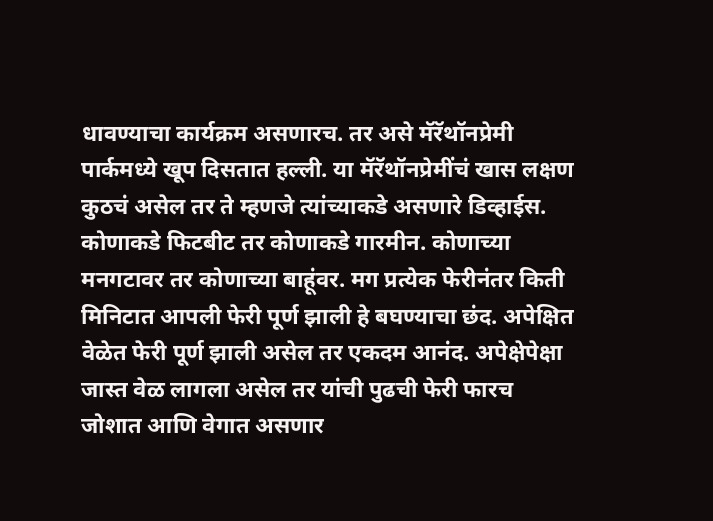धावण्याचा कार्यक्रम असणारच. तर असे मॅरॅथॉनप्रेमी पार्कमध्ये खूप दिसतात हल्ली. या मॅरॅथॉनप्रेमींचं खास लक्षण कुठचं असेल तर ते म्हणजे त्यांच्याकडे असणारे डिव्हाईस. कोणाकडे फिटबीट तर कोणाकडे गारमीन. कोणाच्या मनगटावर तर कोणाच्या बाहूंवर. मग प्रत्येक फेरीनंतर किती मिनिटात आपली फेरी पूर्ण झाली हे बघण्याचा छंद. अपेक्षित वेळेत फेरी पूर्ण झाली असेल तर एकदम आनंद. अपेक्षेपेक्षा जास्त वेळ लागला असेल तर यांची पुढची फेरी फारच जोशात आणि वेगात असणार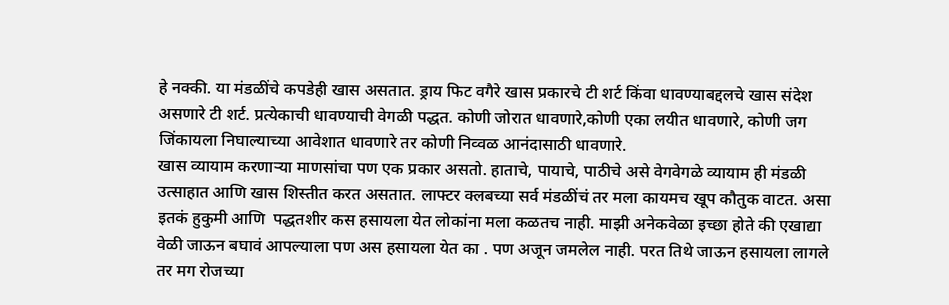हे नक्की. या मंडळींचे कपडेही खास असतात. ड्राय फिट वगैरे खास प्रकारचे टी शर्ट किंवा धावण्याबद्दलचे खास संदेश असणारे टी शर्ट. प्रत्येकाची धावण्याची वेगळी पद्धत. कोणी जोरात धावणारे,कोणी एका लयीत धावणारे, कोणी जग जिंकायला निघाल्याच्या आवेशात धावणारे तर कोणी निव्वळ आनंदासाठी धावणारे.
खास व्यायाम करणाऱ्या माणसांचा पण एक प्रकार असतो. हाताचे, पायाचे, पाठीचे असे वेगवेगळे व्यायाम ही मंडळी उत्साहात आणि खास शिस्तीत करत असतात. लाफ्टर क्लबच्या सर्व मंडळींचं तर मला कायमच खूप कौतुक वाटत. असा इतकं हुकुमी आणि  पद्धतशीर कस हसायला येत लोकांना मला कळतच नाही. माझी अनेकवेळा इच्छा होते की एखाद्या वेळी जाऊन बघावं आपल्याला पण अस हसायला येत का . पण अजून जमलेल नाही. परत तिथे जाऊन हसायला लागले तर मग रोजच्या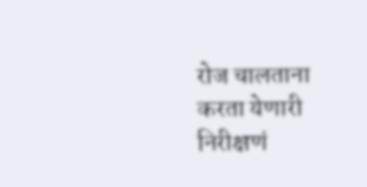रोज चालताना करता येणारी निरीक्षणं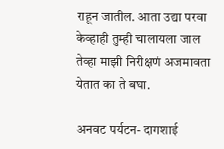राहून जातील. आता उद्या परवा केव्हाही तुम्ही चालायला जाल तेव्हा माझी निरीक्षणं अजमावता येतात का ते बघा.

अनवट पर्यटन- दागशाई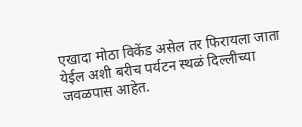एखादा मोठा विकेंड असेल तर फिरायला जाता येईल अशी बरीच पर्यटन स्थळं दिल्लीच्या जवळपास आहेत.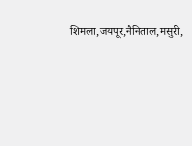शिमला,जयपूर,नैनिताल,मसुरी,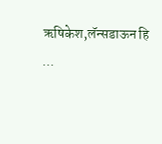ऋषिकेश,लॅन्सडाऊन हि  ...